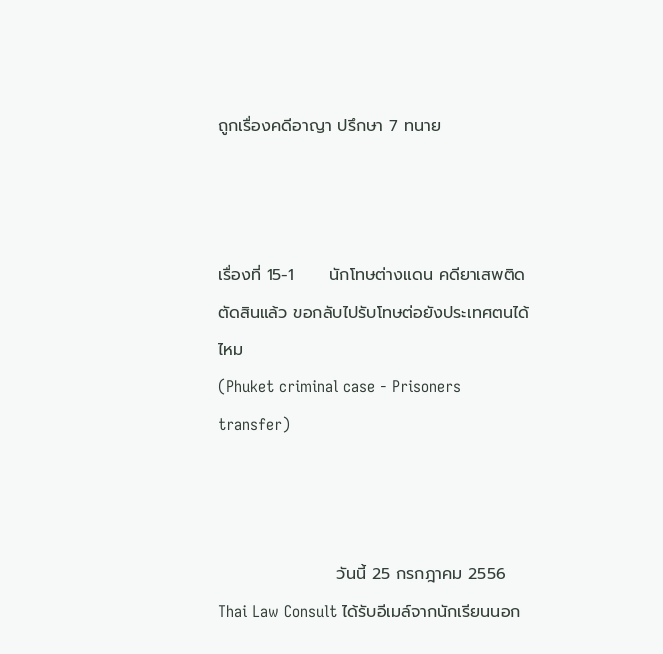ถูกเรื่องคดีอาญา ปรึกษา 7 ทนาย



เรื่องที่ 15-1      นักโทษต่างแดน คดียาเสพติด ตัดสินแล้ว ขอกลับไปรับโทษต่อยังประเทศตนได้ไหม
(Phuket criminal case - Prisoners transfer)



                    วันนี้ 25 กรกฎาคม 2556 Thai Law Consult ได้รับอีเมล์จากนักเรียนนอก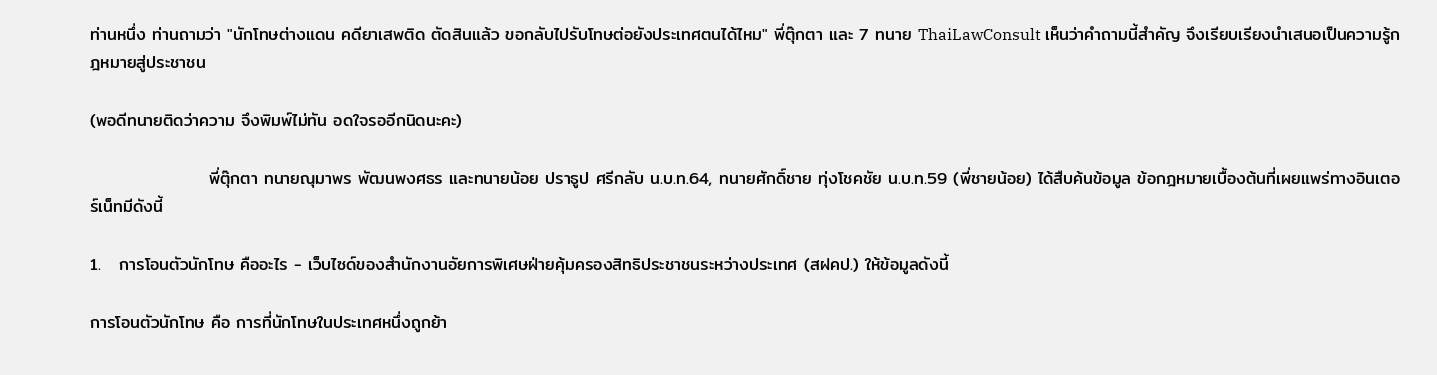ท่านหนึ่ง ท่านถามว่า "นักโทษต่างแดน คดียาเสพติด ตัดสินแล้ว ขอกลับไปรับโทษต่อยังประเทศตนได้ไหม" พี่ตุ๊กตา และ 7 ทนาย ThaiLawConsult เห็นว่าคำถามนี้สำคัญ จึงเรียบเรียงนำเสนอเป็นความรู้กฎหมายสู่ประชาชน

(พอดีทนายติดว่าความ จึงพิมพ์ไม่ทัน อดใจรออีกนิดนะคะ)

                   พี่ตุ๊กตา ทนายณุมาพร พัฒนพงศธร และทนายน้อย ปราธูป ศรีกลับ น.บ.ท.64, ทนายศักดิ์ชาย ทุ่งโชคชัย น.บ.ท.59 (พี่ชายน้อย) ได้สืบค้นข้อมูล ข้อกฎหมายเบื้องต้นที่เผยแพร่ทางอินเตอร์เน็ทมีดังนี้

1.   การโอนตัวนักโทษ คืออะไร - เว็บไซด์ของสำนักงานอัยการพิเศษฝ่ายคุ้มครองสิทธิประชาชนระหว่างประเทศ (สฝคป.) ให้ข้อมูลดังนี้

การโอนตัวนักโทษ คือ การที่นักโทษในประเทศหนึ่งถูกย้า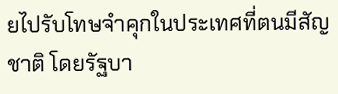ยไปรับโทษจำคุกในประเทศที่ตนมีสัญชาติ โดยรัฐบา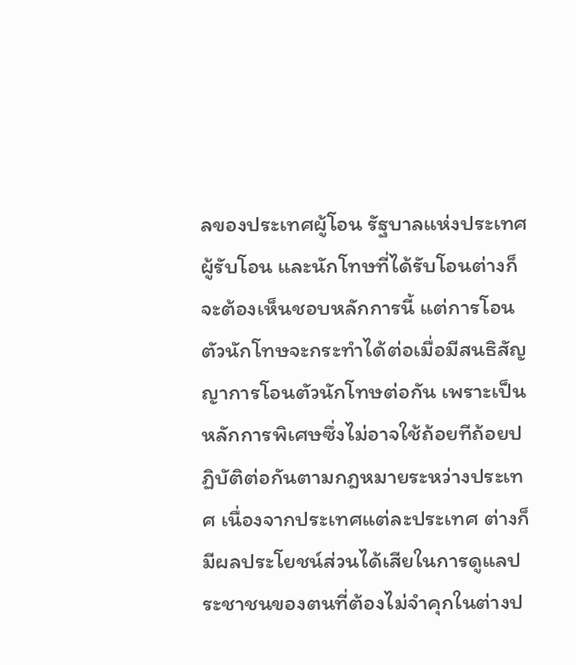ลของประเทศผู้โอน รัฐบาลแห่งประเทศผู้รับโอน และนักโทษที่ได้รับโอนต่างก็จะต้องเห็นชอบหลักการนี้ แต่การโอนตัวนักโทษจะกระทำได้ต่อเมื่อมีสนธิสัญญาการโอนตัวนักโทษต่อกัน เพราะเป็นหลักการพิเศษซึ่งไม่อาจใช้ถ้อยทีถ้อยปฏิบัติต่อกันตามกฎหมายระหว่างประเทศ เนื่องจากประเทศแต่ละประเทศ ต่างก็มีผลประโยชน์ส่วนได้เสียในการดูแลประชาชนของตนที่ต้องไม่จำคุกในต่างป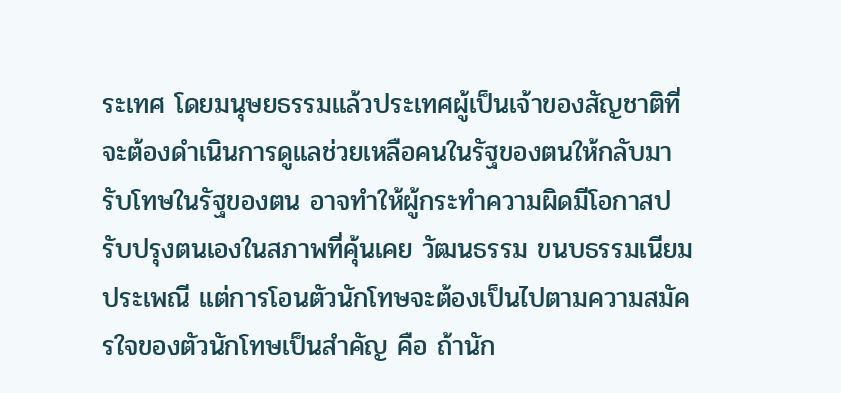ระเทศ โดยมนุษยธรรมแล้วประเทศผู้เป็นเจ้าของสัญชาติที่จะต้องดำเนินการดูแลช่วยเหลือคนในรัฐของตนให้กลับมารับโทษในรัฐของตน อาจทำให้ผู้กระทำความผิดมีโอกาสปรับปรุงตนเองในสภาพที่คุ้นเคย วัฒนธรรม ขนบธรรมเนียมประเพณี แต่การโอนตัวนักโทษจะต้องเป็นไปตามความสมัครใจของตัวนักโทษเป็นสำคัญ คือ ถ้านัก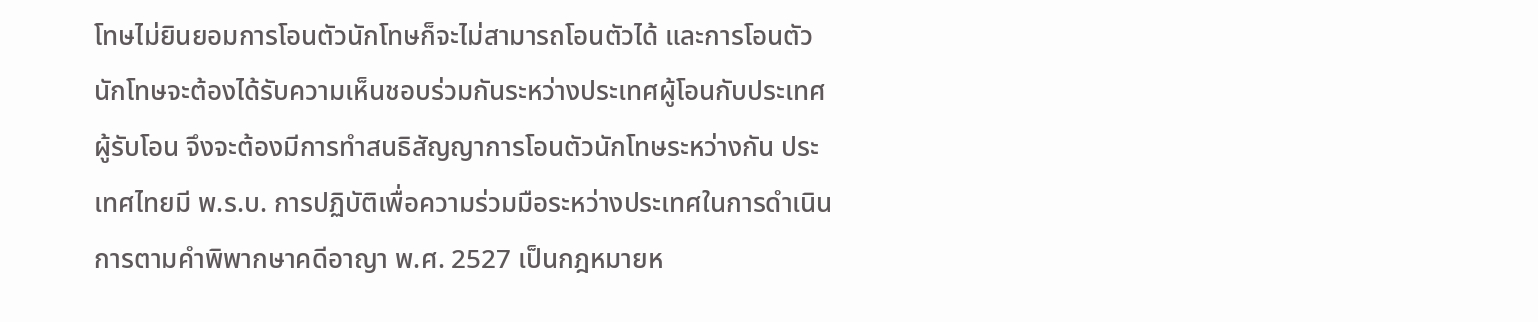โทษไม่ยินยอมการโอนตัวนักโทษก็จะไม่สามารถโอนตัวได้ และการโอนตัวนักโทษจะต้องได้รับความเห็นชอบร่วมกันระหว่างประเทศผู้โอนกับประเทศผู้รับโอน จึงจะต้องมีการทำสนธิสัญญาการโอนตัวนักโทษระหว่างกัน ประเทศไทยมี พ.ร.บ. การปฏิบัติเพื่อความร่วมมือระหว่างประเทศในการดำเนินการตามคำพิพากษาคดีอาญา พ.ศ. 2527 เป็นกฎหมายห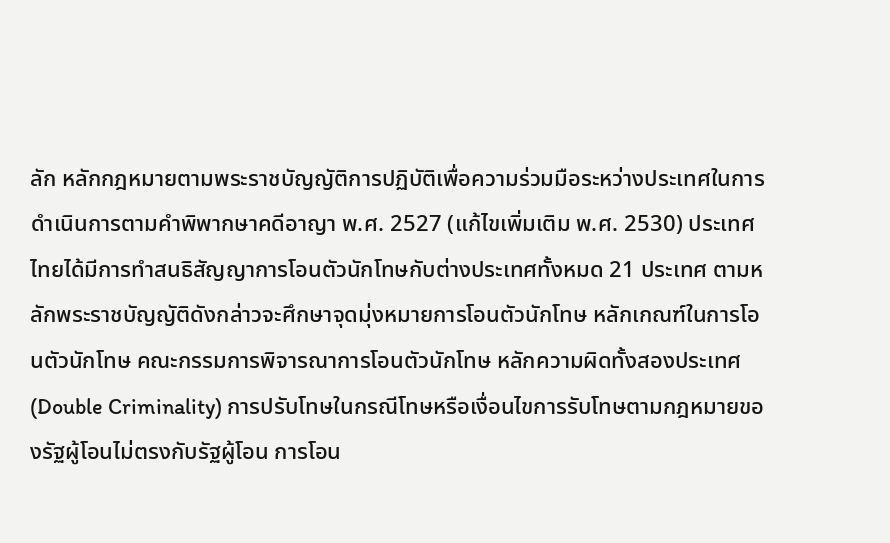ลัก หลักกฎหมายตามพระราชบัญญัติการปฏิบัติเพื่อความร่วมมือระหว่างประเทศในการดำเนินการตามคำพิพากษาคดีอาญา พ.ศ. 2527 (แก้ไขเพิ่มเติม พ.ศ. 2530) ประเทศไทยได้มีการทำสนธิสัญญาการโอนตัวนักโทษกับต่างประเทศทั้งหมด 21 ประเทศ ตามหลักพระราชบัญญัติดังกล่าวจะศึกษาจุดมุ่งหมายการโอนตัวนักโทษ หลักเกณฑ์ในการโอนตัวนักโทษ คณะกรรมการพิจารณาการโอนตัวนักโทษ หลักความผิดทั้งสองประเทศ (Double Criminality) การปรับโทษในกรณีโทษหรือเงื่อนไขการรับโทษตามกฎหมายของรัฐผู้โอนไม่ตรงกับรัฐผู้โอน การโอน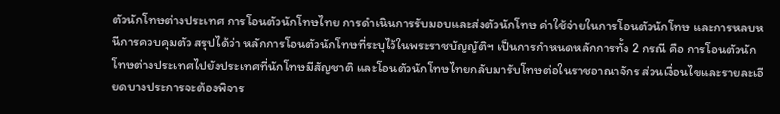ตัวนักโทษต่างประเทศ การโอนตัวนักโทษไทย การดำเนินการรับมอบและส่งตัวนักโทษ ค่าใช้จ่ายในการโอนตัวนักโทษ และการหลบหนีการควบคุมตัว สรุปได้ว่า หลักการโอนตัวนักโทษที่ระบุไว้ในพระราชบัญญัติฯ เป็นการกำหนดหลักการทั้ง 2 กรณี คือ การโอนตัวนักโทษต่างประเทศไปยังประเทศที่นักโทษมีสัญชาติ และโอนตัวนักโทษไทยกลับมารับโทษต่อในราชอาณาจักร ส่วนเงื่อนไขและรายละเอียดบางประการจะต้องพิจาร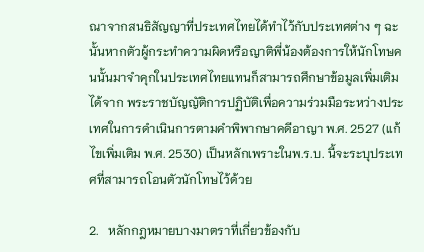ณาจากสนธิสัญญาที่ประเทศไทยได้ทำไว้กับประเทศต่าง ๆ ฉะนั้นหากตัวผู้กระทำความผิดหรือญาติพี่น้องต้องการให้นักโทษคนนั้นมาจำคุกในประเทศไทยแทนก็สามารถศึกษาข้อมูลเพิ่มเติมได้จาก พระราชบัญญัติการปฏิบัติเพื่อความร่วมมือระหว่างประเทศในการดำเนินการตามคำพิพากษาคดีอาญา พ.ศ. 2527 (แก้ไขเพิ่มเติม พ.ศ. 2530) เป็นหลักเพราะในพ.ร.บ. นี้จะระบุประเทศที่สามารถโอนตัวนักโทษไว้ด้วย

2.   หลักกฎหมายบางมาตราที่เกี่ยวข้องกับ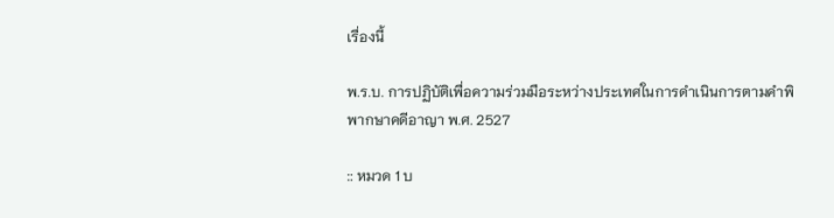เรื่องนี้

พ.ร.บ. การปฏิบัติเพื่อความร่วมมือระหว่างประเทศในการดำเนินการตามคำพิพากษาคดีอาญา พ.ศ. 2527

:: หมวด 1 บ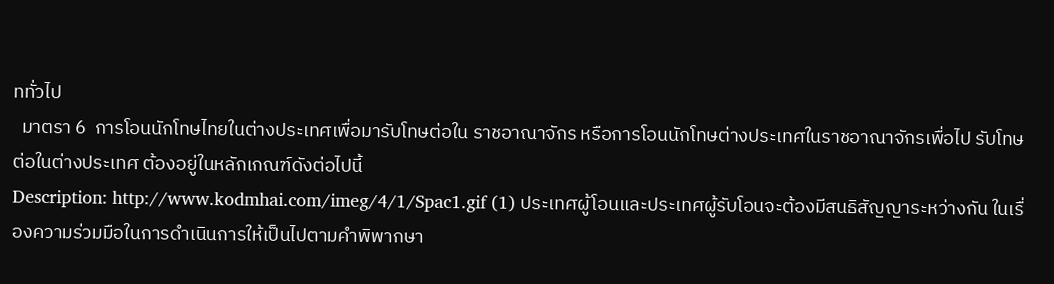ททั่วไป
  มาตรา 6  การโอนนักโทษไทยในต่างประเทศเพื่อมารับโทษต่อใน ราชอาณาจักร หรือการโอนนักโทษต่างประเทศในราชอาณาจักรเพื่อไป รับโทษต่อในต่างประเทศ ต้องอยู่ในหลักเกณฑ์ดังต่อไปนี้
Description: http://www.kodmhai.com/imeg/4/1/Spac1.gif (1) ประเทศผู้โอนและประเทศผู้รับโอนจะต้องมีสนธิสัญญาระหว่างกัน ในเรื่องความร่วมมือในการดำเนินการให้เป็นไปตามคำพิพากษา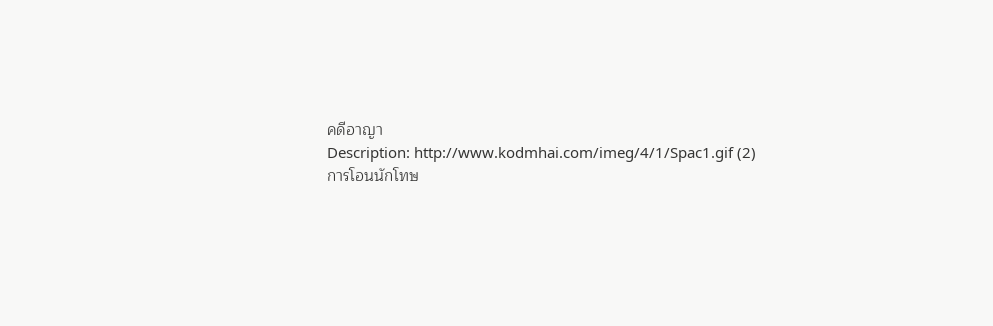คดีอาญา
Description: http://www.kodmhai.com/imeg/4/1/Spac1.gif (2) การโอนนักโทษ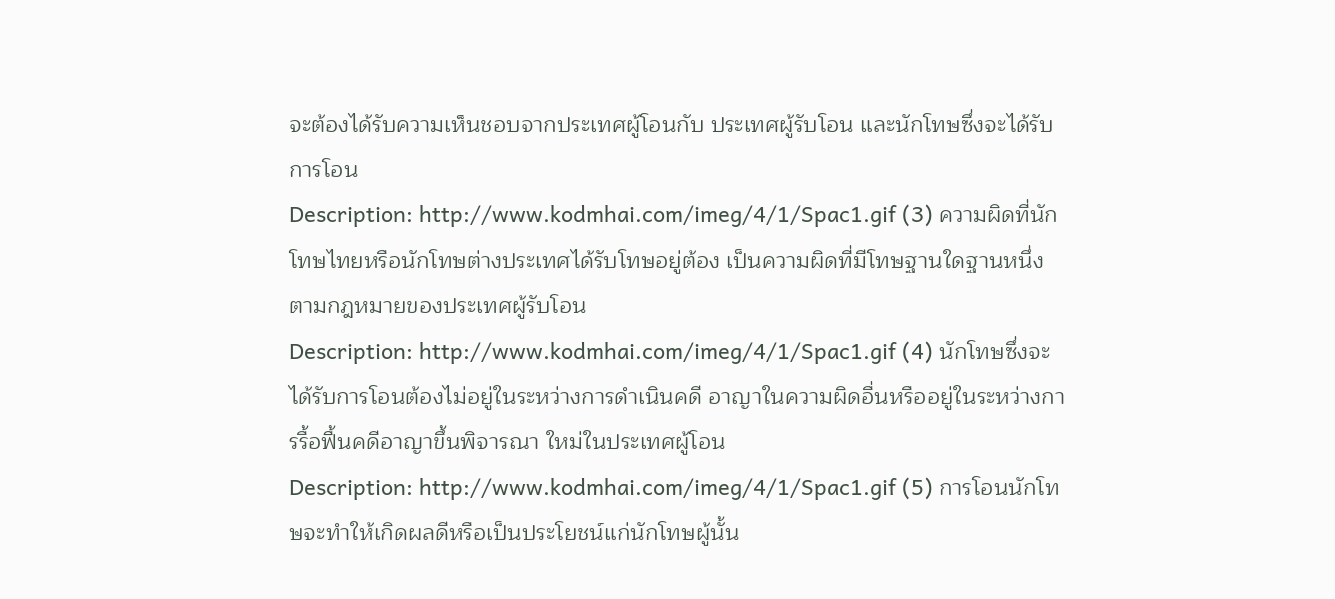จะต้องได้รับความเห็นชอบจากประเทศผู้โอนกับ ประเทศผู้รับโอน และนักโทษซึ่งจะได้รับการโอน
Description: http://www.kodmhai.com/imeg/4/1/Spac1.gif (3) ความผิดที่นักโทษไทยหรือนักโทษต่างประเทศได้รับโทษอยู่ต้อง เป็นความผิดที่มีโทษฐานใดฐานหนึ่งตามกฎหมายของประเทศผู้รับโอน
Description: http://www.kodmhai.com/imeg/4/1/Spac1.gif (4) นักโทษซึ่งจะได้รับการโอนต้องไม่อยู่ในระหว่างการดำเนินคดี อาญาในความผิดอื่นหรืออยู่ในระหว่างการรื้อฟื้นคดีอาญาขึ้นพิจารณา ใหม่ในประเทศผู้โอน
Description: http://www.kodmhai.com/imeg/4/1/Spac1.gif (5) การโอนนักโทษจะทำให้เกิดผลดีหรือเป็นประโยชน์แก่นักโทษผู้นั้น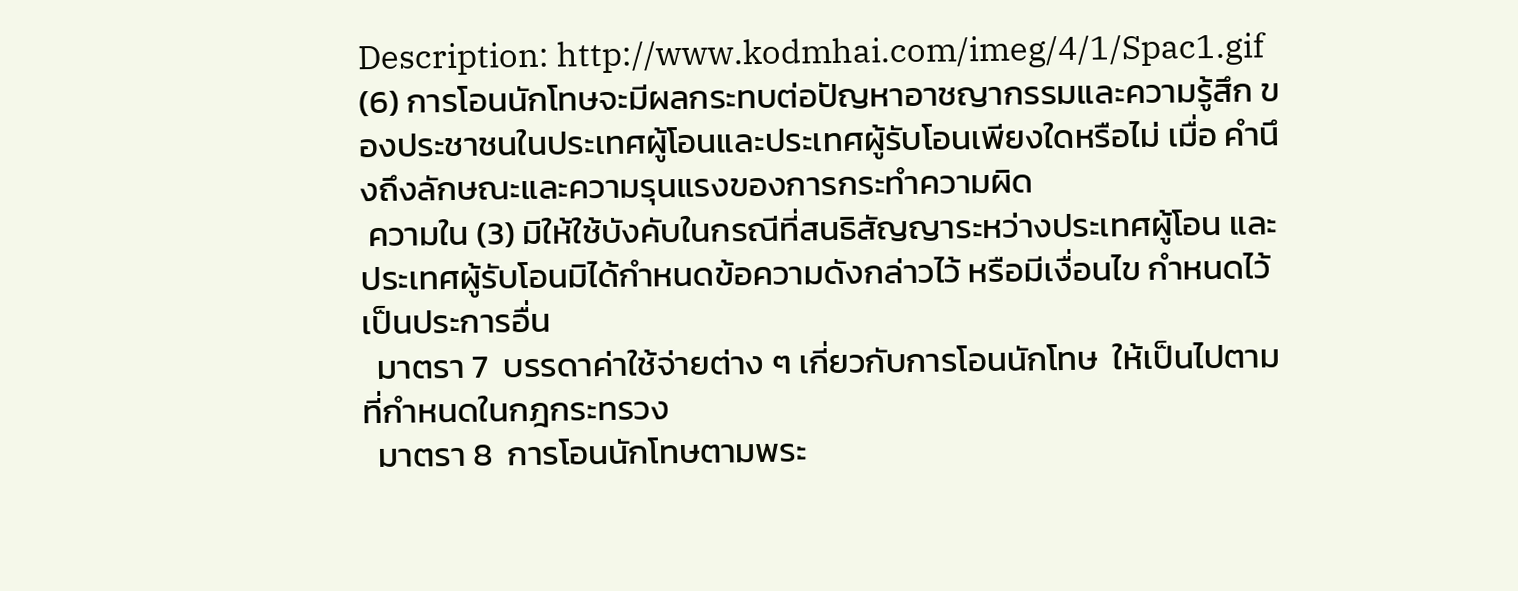Description: http://www.kodmhai.com/imeg/4/1/Spac1.gif (6) การโอนนักโทษจะมีผลกระทบต่อปัญหาอาชญากรรมและความรู้สึก ของประชาชนในประเทศผู้โอนและประเทศผู้รับโอนเพียงใดหรือไม่ เมื่อ คำนึงถึงลักษณะและความรุนแรงของการกระทำความผิด
 ความใน (3) มิให้ใช้บังคับในกรณีที่สนธิสัญญาระหว่างประเทศผู้โอน และประเทศผู้รับโอนมิได้กำหนดข้อความดังกล่าวไว้ หรือมีเงื่อนไข กำหนดไว้เป็นประการอื่น
  มาตรา 7  บรรดาค่าใช้จ่ายต่าง ๆ เกี่ยวกับการโอนนักโทษ  ให้เป็นไปตามที่กำหนดในกฎกระทรวง
  มาตรา 8  การโอนนักโทษตามพระ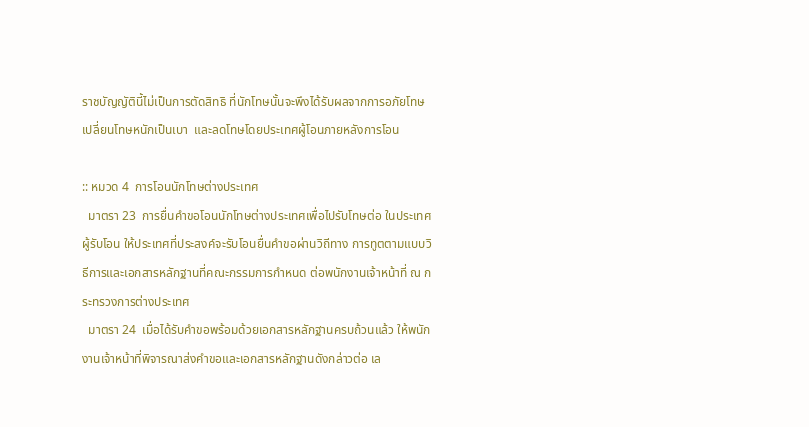ราชบัญญัตินี้ไม่เป็นการตัดสิทธิ ที่นักโทษนั้นจะพึงได้รับผลจากการอภัยโทษ เปลี่ยนโทษหนักเป็นเบา  และลดโทษโดยประเทศผู้โอนภายหลังการโอน

:: หมวด 4  การโอนนักโทษต่างประเทศ
  มาตรา 23  การยื่นคำขอโอนนักโทษต่างประเทศเพื่อไปรับโทษต่อ ในประเทศผู้รับโอน ให้ประเทศที่ประสงค์จะรับโอนยื่นคำขอผ่านวิถีทาง การทูตตามแบบวิธีการและเอกสารหลักฐานที่คณะกรรมการกำหนด ต่อพนักงานเจ้าหน้าที่ ณ กระทรวงการต่างประเทศ
  มาตรา 24  เมื่อได้รับคำขอพร้อมด้วยเอกสารหลักฐานครบถ้วนแล้ว ให้พนักงานเจ้าหน้าที่พิจารณาส่งคำขอและเอกสารหลักฐานดังกล่าวต่อ เล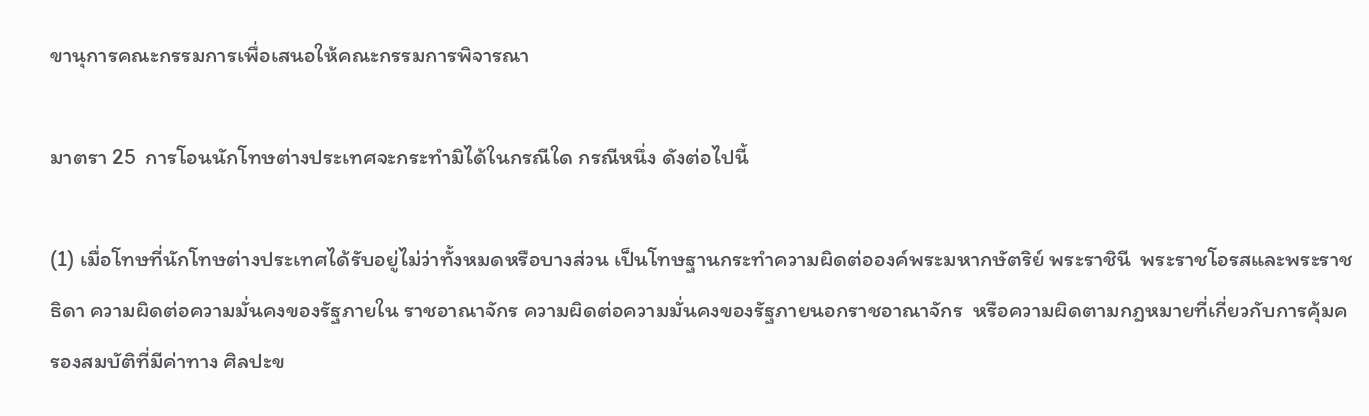ขานุการคณะกรรมการเพื่อเสนอให้คณะกรรมการพิจารณา

มาตรา 25  การโอนนักโทษต่างประเทศจะกระทำมิได้ในกรณีใด กรณีหนึ่ง ดังต่อไปนี้

(1) เมื่อโทษที่นักโทษต่างประเทศได้รับอยู่ไม่ว่าทั้งหมดหรือบางส่วน เป็นโทษฐานกระทำความผิดต่อองค์พระมหากษัตริย์ พระราชินี  พระราชโอรสและพระราชธิดา ความผิดต่อความมั่นคงของรัฐภายใน ราชอาณาจักร ความผิดต่อความมั่นคงของรัฐภายนอกราชอาณาจักร  หรือความผิดตามกฎหมายที่เกี่ยวกับการคุ้มครองสมบัติที่มีค่าทาง ศิลปะข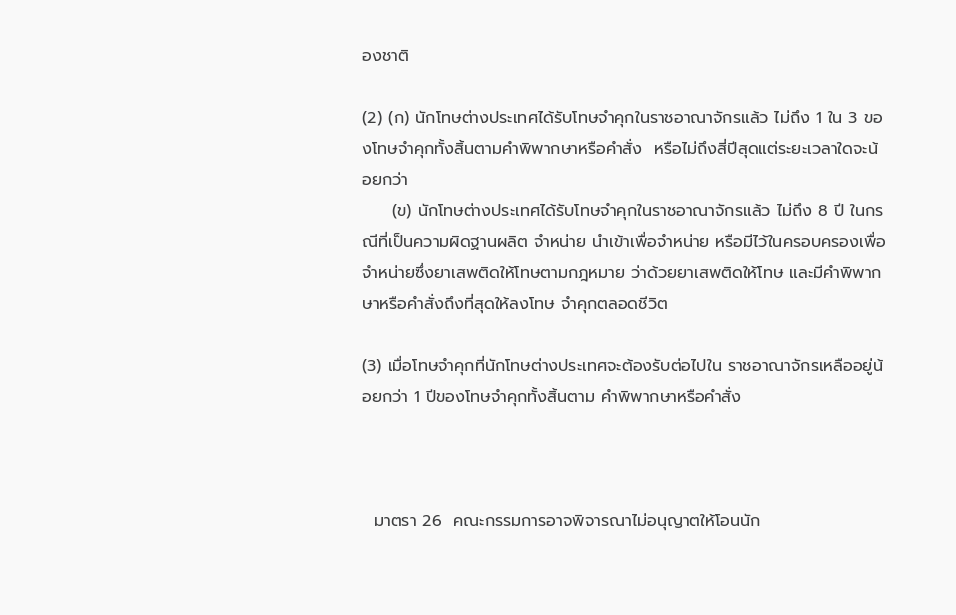องชาติ

(2) (ก) นักโทษต่างประเทศได้รับโทษจำคุกในราชอาณาจักรแล้ว ไม่ถึง 1 ใน 3 ของโทษจำคุกทั้งสิ้นตามคำพิพากษาหรือคำสั่ง  หรือไม่ถึงสี่ปีสุดแต่ระยะเวลาใดจะน้อยกว่า
     (ข) นักโทษต่างประเทศได้รับโทษจำคุกในราชอาณาจักรแล้ว ไม่ถึง 8 ปี ในกรณีที่เป็นความผิดฐานผลิต จำหน่าย นำเข้าเพื่อจำหน่าย หรือมีไว้ในครอบครองเพื่อจำหน่ายซึ่งยาเสพติดให้โทษตามกฎหมาย ว่าด้วยยาเสพติดให้โทษ และมีคำพิพากษาหรือคำสั่งถึงที่สุดให้ลงโทษ จำคุกตลอดชีวิต

(3) เมื่อโทษจำคุกที่นักโทษต่างประเทศจะต้องรับต่อไปใน ราชอาณาจักรเหลืออยู่น้อยกว่า 1 ปีของโทษจำคุกทั้งสิ้นตาม คำพิพากษาหรือคำสั่ง



  มาตรา 26  คณะกรรมการอาจพิจารณาไม่อนุญาตให้โอนนัก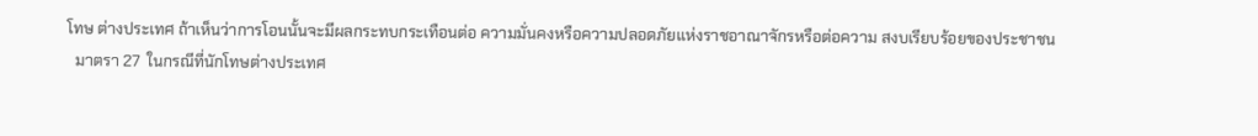โทษ ต่างประเทศ ถ้าเห็นว่าการโอนนั้นจะมีผลกระทบกระเทือนต่อ ความมั่นคงหรือความปลอดภัยแห่งราชอาณาจักรหรือต่อความ สงบเรียบร้อยของประชาชน
  มาตรา 27  ในกรณีที่นักโทษต่างประเทศ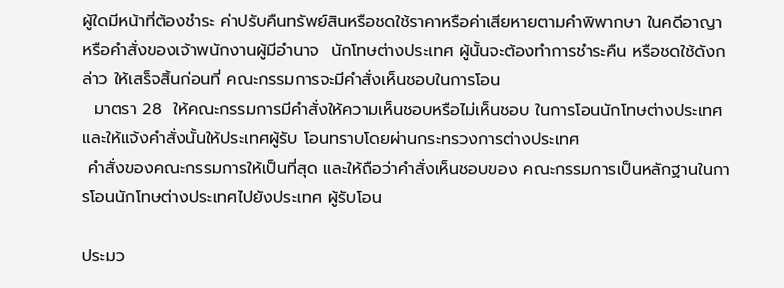ผู้ใดมีหน้าที่ต้องชำระ ค่าปรับคืนทรัพย์สินหรือชดใช้ราคาหรือค่าเสียหายตามคำพิพากษา ในคดีอาญา หรือคำสั่งของเจ้าพนักงานผู้มีอำนาจ  นักโทษต่างประเทศ ผู้นั้นจะต้องทำการชำระคืน หรือชดใช้ดังกล่าว ให้เสร็จสิ้นก่อนที่ คณะกรรมการจะมีคำสั่งเห็นชอบในการโอน
  มาตรา 28  ให้คณะกรรมการมีคำสั่งให้ความเห็นชอบหรือไม่เห็นชอบ ในการโอนนักโทษต่างประเทศ และให้แจ้งคำสั่งนั้นให้ประเทศผู้รับ โอนทราบโดยผ่านกระทรวงการต่างประเทศ
 คำสั่งของคณะกรรมการให้เป็นที่สุด และให้ถือว่าคำสั่งเห็นชอบของ คณะกรรมการเป็นหลักฐานในการโอนนักโทษต่างประเทศไปยังประเทศ ผู้รับโอน

ประมว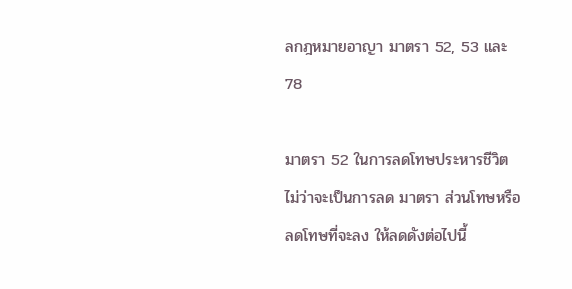ลกฎหมายอาญา มาตรา 52, 53 และ 78

มาตรา 52 ในการลดโทษประหารชีวิต ไม่ว่าจะเป็นการลด มาตรา ส่วนโทษหรือลดโทษที่จะลง ให้ลดดังต่อไปนี้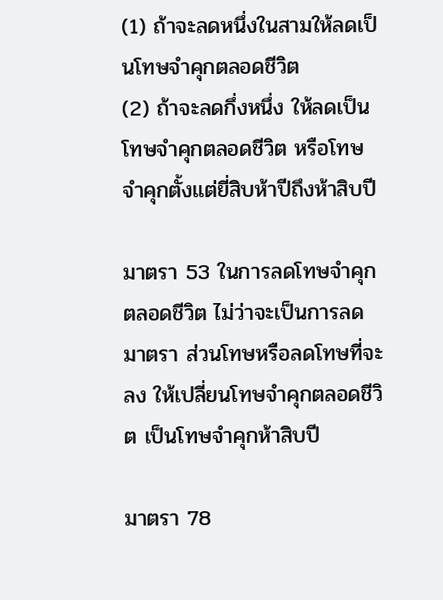(1) ถ้าจะลดหนึ่งในสามให้ลดเป็นโทษจำคุกตลอดชีวิต
(2) ถ้าจะลดกึ่งหนึ่ง ให้ลดเป็นโทษจำคุกตลอดชีวิต หรือโทษ จำคุกตั้งแต่ยี่สิบห้าปีถึงห้าสิบปี

มาตรา 53 ในการลดโทษจำคุกตลอดชีวิต ไม่ว่าจะเป็นการลด มาตรา ส่วนโทษหรือลดโทษที่จะลง ให้เปลี่ยนโทษจำคุกตลอดชีวิต เป็นโทษจำคุกห้าสิบปี

มาตรา 78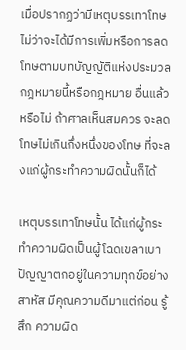เมื่อปรากฏว่ามีเหตุบรรเทาโทษ ไม่ว่าจะได้มีการเพิ่มหรือการลดโทษตามบทบัญญัติแห่งประมวลกฎหมายนี้หรือกฎหมาย อื่นแล้วหรือไม่ ถ้าศาลเห็นสมควร จะลดโทษไม่เกินกึ่งหนึ่งของโทษ ที่จะลงแก่ผู้กระทำความผิดนั้นก็ได้

เหตุบรรเทาโทษนั้น ได้แก่ผู้กระทำความผิดเป็นผู้โฉดเขลาเบา ปัญญาตกอยู่ในความทุกข์อย่างสาหัส มีคุณความดีมาแต่ก่อน รู้สึก ความผิด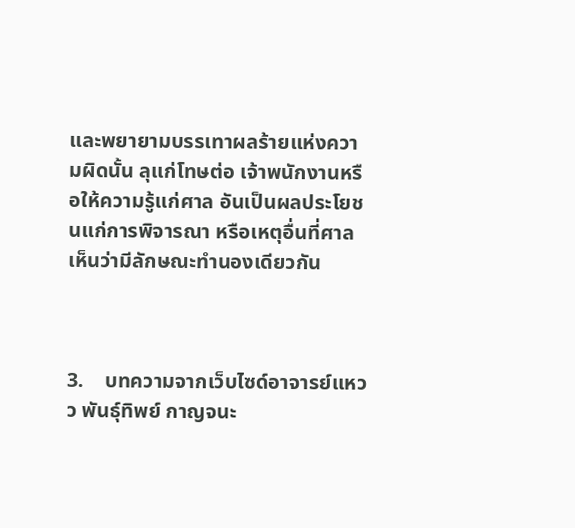และพยายามบรรเทาผลร้ายแห่งความผิดนั้น ลุแก่โทษต่อ เจ้าพนักงานหรือให้ความรู้แก่ศาล อันเป็นผลประโยชนแก่การพิจารณา หรือเหตุอื่นที่ศาลเห็นว่ามีลักษณะทำนองเดียวกัน



3.    บทความจากเว็บไซด์อาจารย์แหวว พันธุ์ทิพย์ กาญจนะ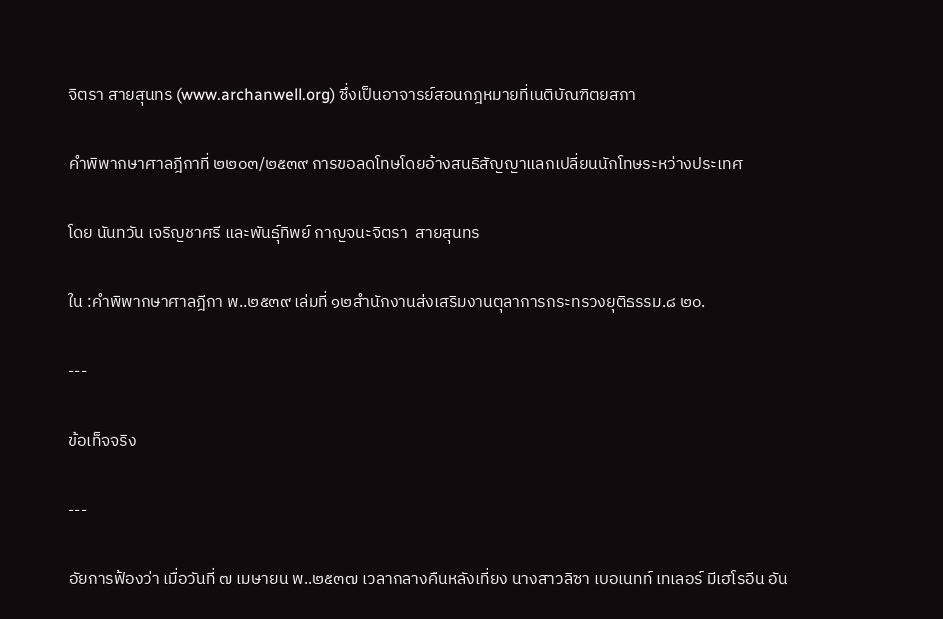จิตรา สายสุนทร (www.archanwell.org) ซึ่งเป็นอาจารย์สอนกฎหมายที่เนติบัณฑิตยสภา

คำพิพากษาศาลฎีกาที่ ๒๒๐๓/๒๕๓๙ การขอลดโทษโดยอ้างสนธิสัญญาแลกเปลี่ยนนักโทษระหว่างประเทศ

โดย นันทวัน เจริญชาศรี และพันธุ์ทิพย์ กาญจนะจิตรา  สายสุนทร

ใน :คำพิพากษาศาลฎีกา พ..๒๕๓๙ เล่มที่ ๑๒สำนักงานส่งเสริมงานตุลาการกระทรวงยุติธรรม.๘ ๒๐.

---

ข้อเท็จจริง

---

อัยการฟ้องว่า เมื่อวันที่ ๗ เมษายน พ..๒๕๓๗ เวลากลางคืนหลังเที่ยง นางสาวลิซา เบอเนทท์ เทเลอร์ มีเฮโรอีน อัน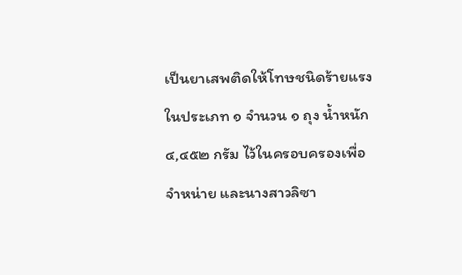เป็นยาเสพติดให้โทษชนิดร้ายแรงในประเภท ๑ จำนวน ๑ ถุง น้ำหนัก ๔,๔๕๒ กรัม ไว้ในครอบครองเพื่อจำหน่าย และนางสาวลิซา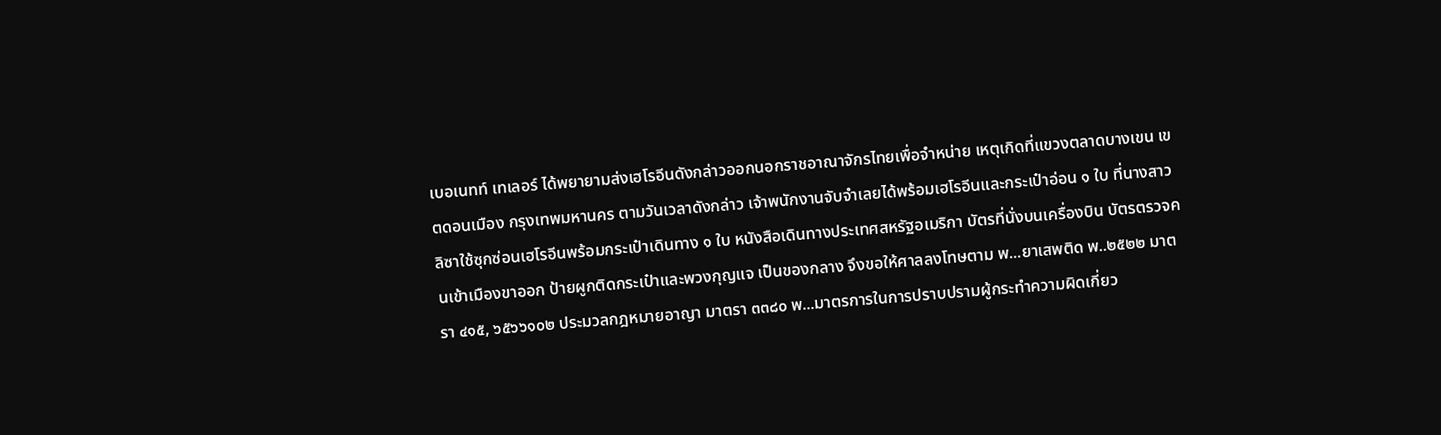เบอเนทท์ เทเลอร์ ได้พยายามส่งเฮโรอีนดังกล่าวออกนอกราชอาณาจักรไทยเพื่อจำหน่าย เหตุเกิดที่แขวงตลาดบางเขน เขตดอนเมือง กรุงเทพมหานคร ตามวันเวลาดังกล่าว เจ้าพนักงานจับจำเลยได้พร้อมเฮโรอีนและกระเป๋าอ่อน ๑ ใบ ที่นางสาวลิซาใช้ซุกซ่อนเฮโรอีนพร้อมกระเป๋าเดินทาง ๑ ใบ หนังสือเดินทางประเทศสหรัฐอเมริกา บัตรที่นั่งบนเครื่องบิน บัตรตรวจคนเข้าเมืองขาออก ป้ายผูกติดกระเป๋าและพวงกุญแจ เป็นของกลาง จึงขอให้ศาลลงโทษตาม พ...ยาเสพติด พ..๒๕๒๒ มาตรา ๔๑๕, ๖๕๖๖๑๐๒ ประมวลกฎหมายอาญา มาตรา ๓๓๘๐ พ...มาตรการในการปราบปรามผู้กระทำความผิดเกี่ยว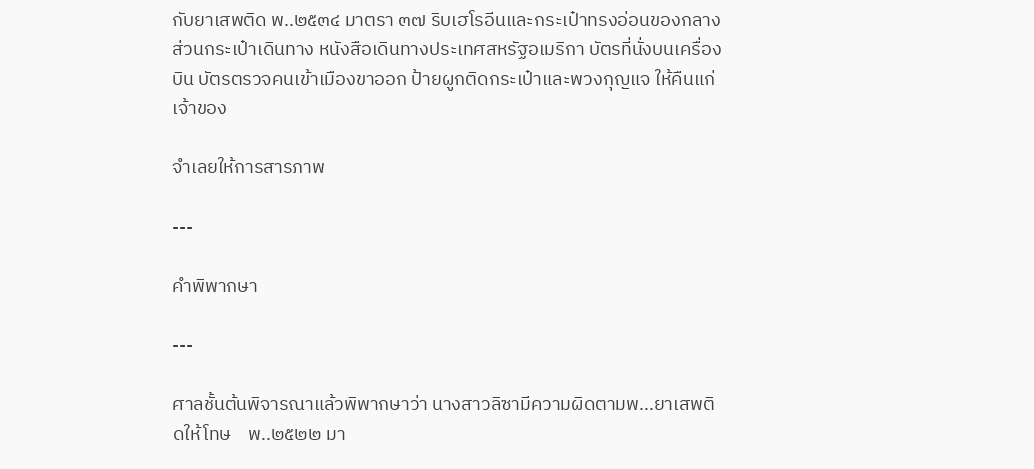กับยาเสพติด พ..๒๕๓๔ มาตรา ๓๗ ริบเฮโรอีนและกระเป๋าทรงอ่อนของกลาง ส่วนกระเป๋าเดินทาง หนังสือเดินทางประเทศสหรัฐอเมริกา บัตรที่นั่งบนเครื่องบิน บัตรตรวจคนเข้าเมืองขาออก ป้ายผูกติดกระเป๋าและพวงกุญแจ ให้คืนแก่เจ้าของ

จำเลยให้การสารภาพ

---

คำพิพากษา

---

ศาลชั้นต้นพิจารณาแล้วพิพากษาว่า นางสาวลิซามีความผิดตามพ...ยาเสพติดให้โทษ    พ..๒๕๒๒ มา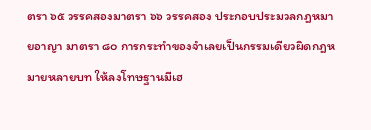ตรา ๖๕ วรรคสองมาตรา ๖๖ วรรคสอง ประกอบประมวลกฎหมายอาญา มาตรา ๘๐ การกระทำของจำเลยเป็นกรรมเดียวผิดกฎหมายหลายบท ให้ลงโทษฐานมีเฮ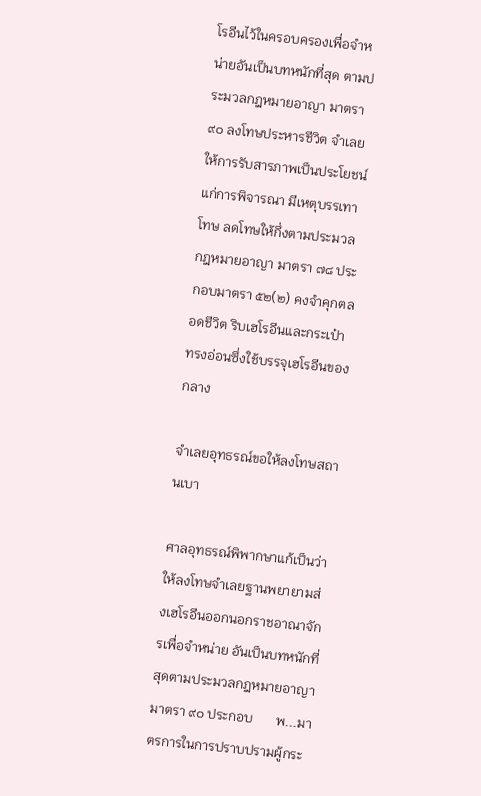โรอีนไว้ในครอบครองเพื่อจำหน่ายอันเป็นบทหนักที่สุด ตามประมวลกฎหมายอาญา มาตรา ๙๐ ลงโทษประหารชีวิต จำเลยให้การรับสารภาพเป็นประโยชน์แก่การพิจารณา มีเหตุบรรเทาโทษ ลดโทษให้กึ่งตามประมวลกฎหมายอาญา มาตรา ๗๘ ประกอบมาตรา ๕๒(๒) คงจำคุกตลอดชีวิต ริบเฮโรอีนและกระเป๋าทรงอ่อนซึ่งใช้บรรจุเฮโรอีนของกลาง

จำเลยอุทธรณ์ขอให้ลงโทษสถานเบา

ศาลอุทธรณ์พิพากษาแก้เป็นว่า ให้ลงโทษจำเลยฐานพยายามส่งเฮโรอีนออกนอกราชอาณาจักรเพื่อจำหน่าย อันเป็นบทหนักที่สุดตามประมวลกฎหมายอาญา มาตรา ๙๐ ประกอบ       พ...มาตรการในการปราบปรามผู้กระ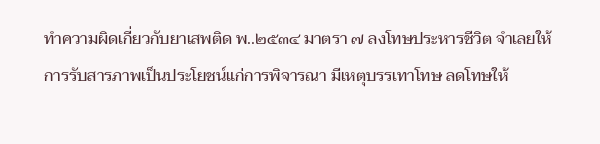ทำความผิดเกี่ยวกับยาเสพติด พ..๒๕๓๔ มาตรา ๗ ลงโทษประหารชีวิต จำเลยให้การรับสารภาพเป็นประโยชน์แก่การพิจารณา มีเหตุบรรเทาโทษ ลดโทษให้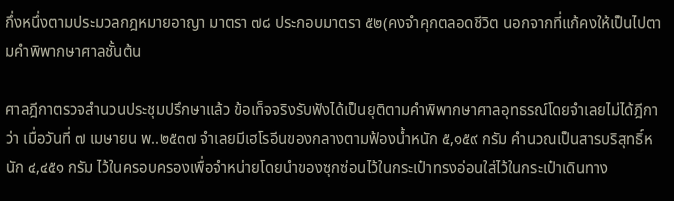กึ่งหนึ่งตามประมวลกฎหมายอาญา มาตรา ๗๘ ประกอบมาตรา ๕๒(คงจำคุกตลอดชีวิต นอกจากที่แก้คงให้เป็นไปตามคำพิพากษาศาลชั้นต้น

ศาลฎีกาตรวจสำนวนประชุมปรึกษาแล้ว ข้อเท็จจริงรับฟังได้เป็นยุติตามคำพิพากษาศาลอุทธรณ์โดยจำเลยไม่ได้ฎีกาว่า เมื่อวันที่ ๗ เมษายน พ..๒๕๓๗ จำเลยมีเฮโรอีนของกลางตามฟ้องน้ำหนัก ๕,๑๕๙ กรัม คำนวณเป็นสารบริสุทธิ์หนัก ๔,๔๕๑ กรัม ไว้ในครอบครองเพื่อจำหน่ายโดยนำของซุกซ่อนไว้ในกระเป๋าทรงอ่อนใส่ไว้ในกระเป๋าเดินทาง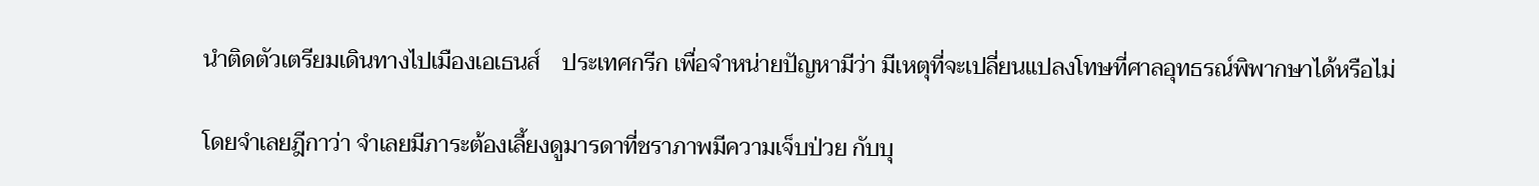นำติดตัวเตรียมเดินทางไปเมืองเอเธนส์    ประเทศกรีก เพื่อจำหน่ายปัญหามีว่า มีเหตุที่จะเปลี่ยนแปลงโทษที่ศาลอุทธรณ์พิพากษาได้หรือไม่

โดยจำเลยฎีกาว่า จำเลยมีภาระต้องเลี้ยงดูมารดาที่ชราภาพมีความเจ็บป่วย กับบุ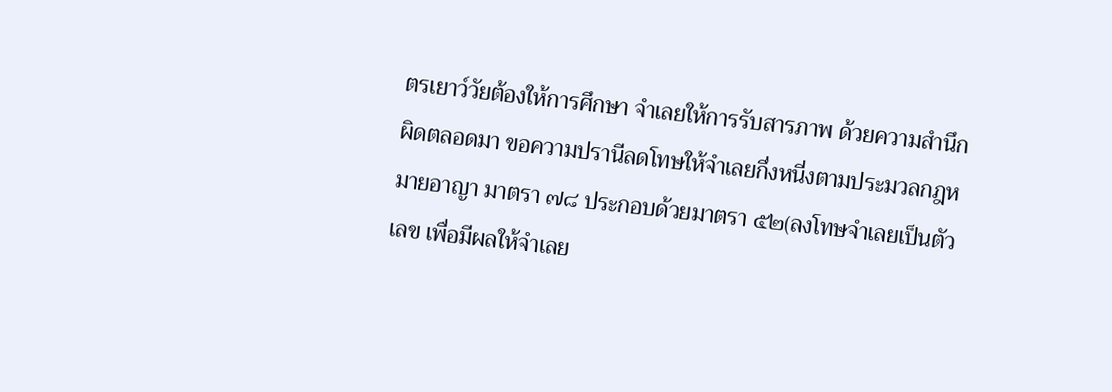ตรเยาว์วัยต้องให้การศึกษา จำเลยให้การรับสารภาพ ด้วยความสำนึกผิดตลอดมา ขอความปรานีลดโทษให้จำเลยกึ่งหนี่งตามประมวลกฎหมายอาญา มาตรา ๗๘ ประกอบด้วยมาตรา ๕๒(ลงโทษจำเลยเป็นตัวเลข เพื่อมีผลให้จำเลย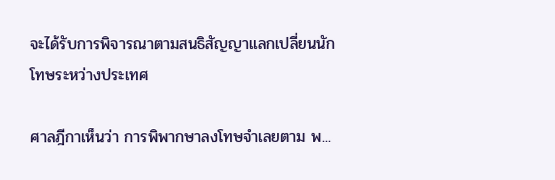จะได้รับการพิจารณาตามสนธิสัญญาแลกเปลี่ยนนักโทษระหว่างประเทศ

ศาลฎีกาเห็นว่า การพิพากษาลงโทษจำเลยตาม พ...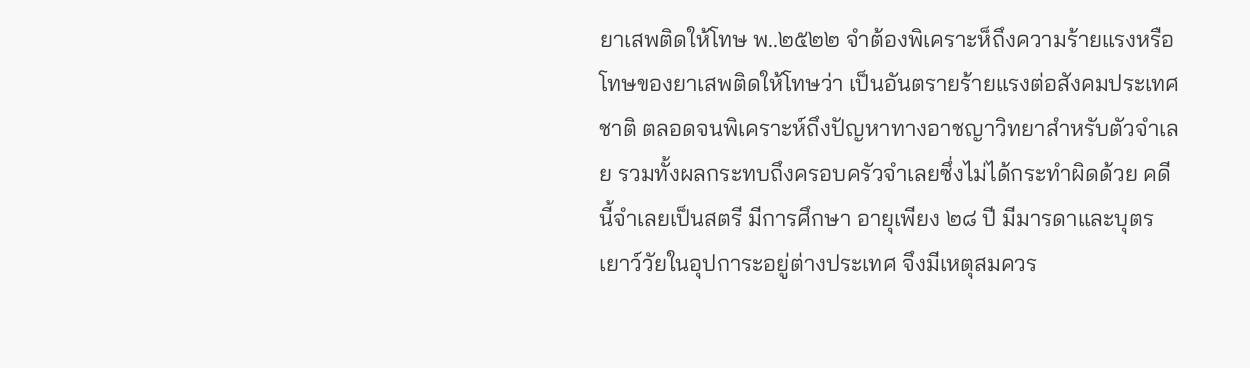ยาเสพติดให้โทษ พ..๒๕๒๒ จำต้องพิเคราะห็ถึงความร้ายแรงหรือโทษของยาเสพติดให้โทษว่า เป็นอันตรายร้ายแรงต่อสังคมประเทศชาติ ตลอดจนพิเคราะห์ถึงปัญหาทางอาชญาวิทยาสำหรับตัวจำเลย รวมทั้งผลกระทบถึงครอบครัวจำเลยซึ่งไม่ได้กระทำผิดด้วย คดีนี้จำเลยเป็นสตรี มีการศึกษา อายุเพียง ๒๘ ปี มีมารดาและบุตรเยาว์วัยในอุปการะอยู่ต่างประเทศ จึงมีเหตุสมควร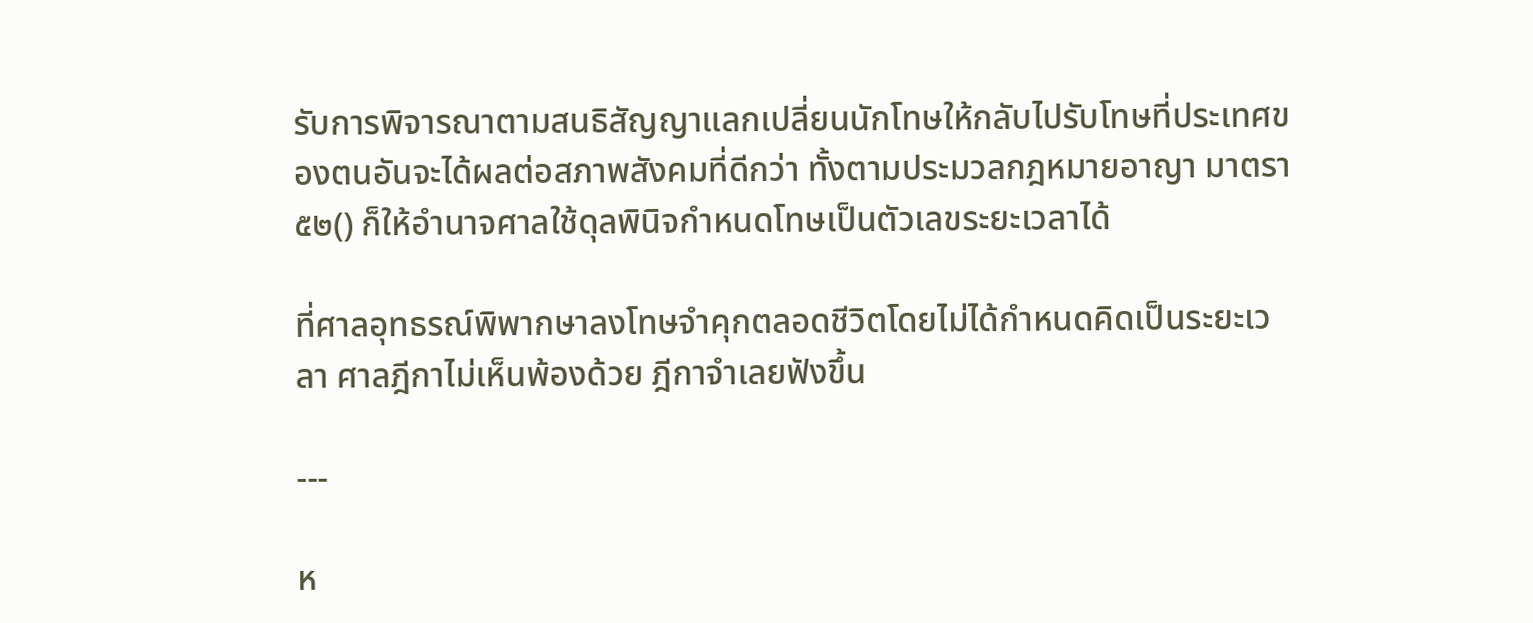รับการพิจารณาตามสนธิสัญญาแลกเปลี่ยนนักโทษให้กลับไปรับโทษที่ประเทศของตนอันจะได้ผลต่อสภาพสังคมที่ดีกว่า ทั้งตามประมวลกฎหมายอาญา มาตรา ๕๒() ก็ให้อำนาจศาลใช้ดุลพินิจกำหนดโทษเป็นตัวเลขระยะเวลาได้

ที่ศาลอุทธรณ์พิพากษาลงโทษจำคุกตลอดชีวิตโดยไม่ได้กำหนดคิดเป็นระยะเวลา ศาลฎีกาไม่เห็นพ้องด้วย ฎีกาจำเลยฟังขึ้น

---

ห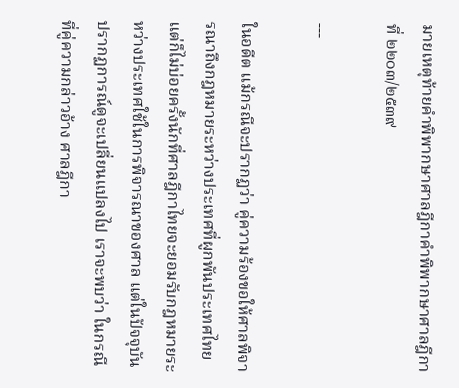มายเหตุท้ายคำพิพากษาศาลฎีกาคำพิพากษาศาลฎีกาที่ ๒๒๐๓/๒๕๓๙

---

ในอดีต แม้กรณีจะปรากฏว่า คู่ความร้องขอให้ศาลพิจารณาถึงกฎหมายระหว่างประเทศที่ผูกพันประเทศไทย แต่ก็ไม่บ่อยครั้งนักที่ศาลฎีกาไทยจะยอมรับกฎหมายระหว่างประเทศใช้ในการพิจารณาของศาล แต่ในปัจจุบัน ปรากฏการณ์ดูจะเปลี่ยนแปลงไป เราจะพบว่า ในกรณีที่คู่ความกล่าวอ้าง ศาลฎีกา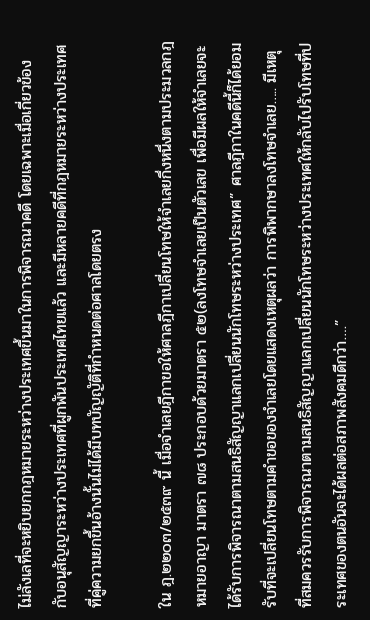ไม่ลังเลที่จะหยิบยกกฎหมายระหว่างประเทศขึ้นมาในการพิจารณาคดี โดยเฉพาะเมื่อเกี่ยวข้องกับอนุสัญญาระหว่างประเทศที่ผูกพันประเทศไทยแล้ว และมีหลายคดีที่กฎหมายระหว่างประเทศที่คู่ความยกขึ้นอ้างนั้นไม่ได้มีบทบัญญัติที่กำหนดต่อศาลโดยตรง

ใน ฎ.๒๒๐๓/๒๕๓๙ นี้ เมื่อจำเลยฎีกาขอให้ศาลฎีกาเปลี่ยนโทษให้จำเลยกึ่งหนึ่งตามประมวลกฎหมายอาญา มาตรา ๗๘ ประกอบด้วยมาตรา ๕๒(ลงโทษจำเลยเป็นตัวเลข เพื่อมีผลให้จำเลยจะได้รับการพิจารณาตามสนธิสัญญาแลกเปลี่ยนนักโทษระหว่างประเทศ” ศาลฎีกาในคดีนี้ก็ได้ยอมรับที่จะเปลี่ยนโทษตามคำขอของจำเลยโดยแสดงเหตุผลว่า การพิพากษาลงโทษจำเลย….. มีเหตุที่สมควรรับการพิจารณาตามสนธิสัญญาแลกเปลี่ยนนักโทษระหว่างประเทศให้กลับไปรับโทษที่ประเทศของตนอันจะได้ผลต่อสภาพสังคมดีกว่า….”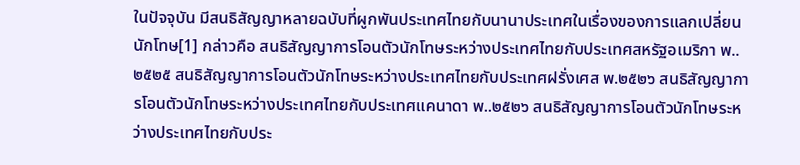ในปัจจุบัน มีสนธิสัญญาหลายฉบับที่ผูกพันประเทศไทยกับนานาประเทศในเรื่องของการแลกเปลี่ยนนักโทษ[1] กล่าวคือ สนธิสัญญาการโอนตัวนักโทษระหว่างประเทศไทยกับประเทศสหรัฐอเมริกา พ..๒๕๒๕ สนธิสัญญาการโอนตัวนักโทษระหว่างประเทศไทยกับประเทศฝรั่งเศส พ.๒๕๒๖ สนธิสัญญาการโอนตัวนักโทษระหว่างประเทศไทยกับประเทศแคนาดา พ..๒๕๒๖ สนธิสัญญาการโอนตัวนักโทษระหว่างประเทศไทยกับประ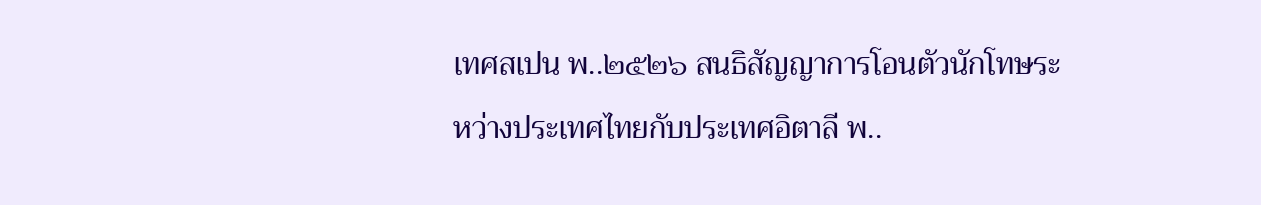เทศสเปน พ..๒๕๒๖ สนธิสัญญาการโอนตัวนักโทษระหว่างประเทศไทยกับประเทศอิตาลี พ..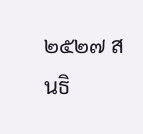๒๕๒๗ สนธิ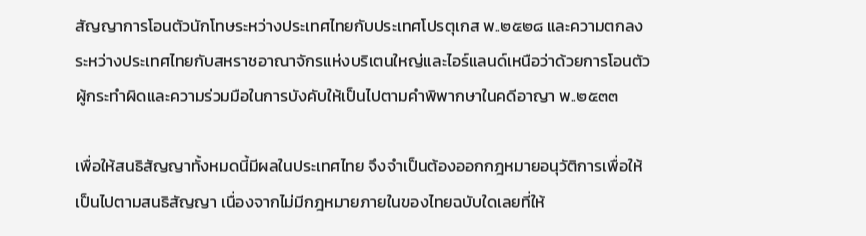สัญญาการโอนตัวนักโทษระหว่างประเทศไทยกับประเทศโปรตุเกส พ..๒๕๒๘ และความตกลงระหว่างประเทศไทยกับสหราชอาณาจักรแห่งบริเตนใหญ่และไอร์แลนด์เหนือว่าด้วยการโอนตัวผู้กระทำผิดและความร่วมมือในการบังคับให้เป็นไปตามคำพิพากษาในคดีอาญา พ..๒๕๓๓

เพื่อให้สนธิสัญญาทั้งหมดนี้มีผลในประเทศไทย จึงจำเป็นต้องออกกฎหมายอนุวัติการเพื่อให้เป็นไปตามสนธิสัญญา เนื่องจากไม่มีกฎหมายภายในของไทยฉบับใดเลยที่ให้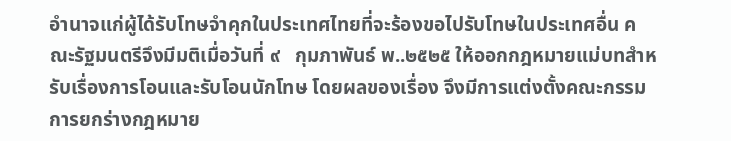อำนาจแก่ผู้ได้รับโทษจำคุกในประเทศไทยที่จะร้องขอไปรับโทษในประเทศอื่น คณะรัฐมนตรีจึงมีมติเมื่อวันที่ ๙   กุมภาพันธ์ พ..๒๕๒๕ ให้ออกกฎหมายแม่บทสำหรับเรื่องการโอนและรับโอนนักโทษ โดยผลของเรื่อง จึงมีการแต่งตั้งคณะกรรมการยกร่างกฎหมาย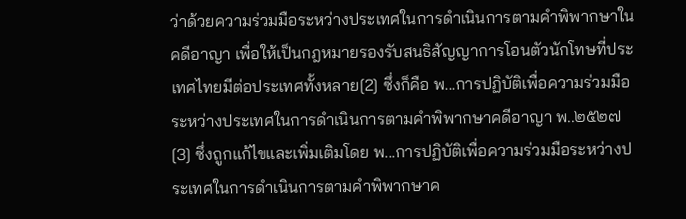ว่าด้วยความร่วมมือระหว่างประเทศในการดำเนินการตามคำพิพากษาในคดีอาญา เพื่อให้เป็นกฎหมายรองรับสนธิสัญญาการโอนตัวนักโทษที่ประเทศไทยมีต่อประเทศทั้งหลาย[2] ซึ่งก็คือ พ...การปฏิบัติเพื่อความร่วมมือระหว่างประเทศในการดำเนินการตามคำพิพากษาคดีอาญา พ..๒๕๒๗[3] ซึ่งถูกแก้ไขและเพิ่มเติมโดย พ...การปฏิบัติเพื่อความร่วมมือระหว่างประเทศในการดำเนินการตามคำพิพากษาค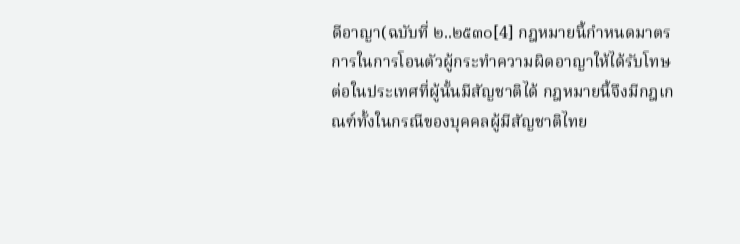ดีอาญา(ฉบับที่ ๒..๒๕๓๐[4] กฎหมายนี้กำหนดมาตรการในการโอนตัวผู้กระทำความผิดอาญาให้ได้รับโทษต่อในประเทศที่ผู้นั้นมีสัญชาติได้ กฎหมายนี้จึงมีกฎเกณฑ์ทั้งในกรณีของบุคคลผู้มีสัญชาติไทย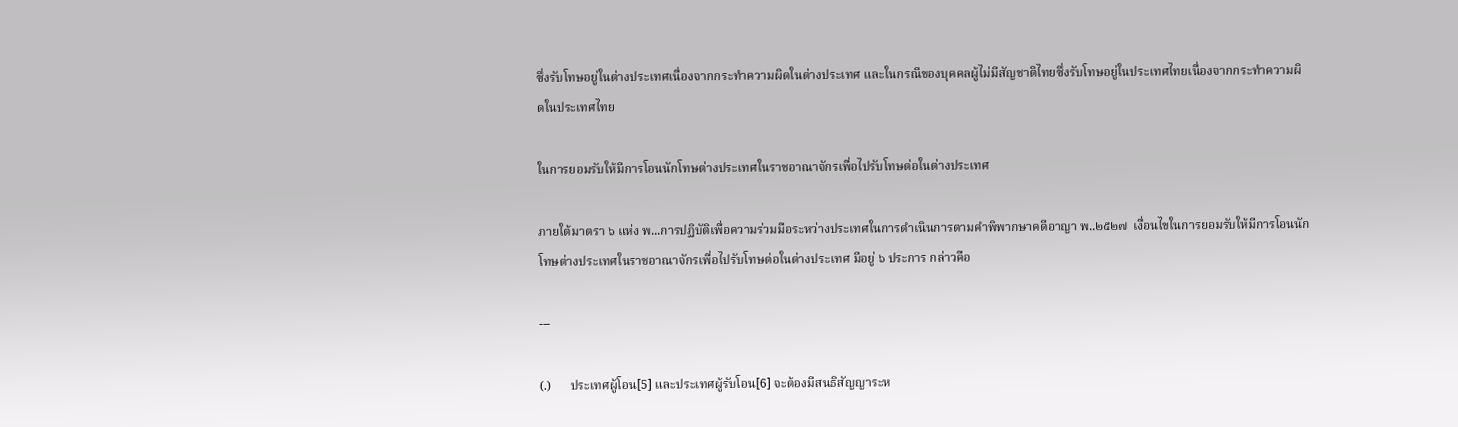ซึ่งรับโทษอยู่ในต่างประเทศเนื่องจากกระทำความผิดในต่างประเทศ และในกรณีของบุคคลผู้ไม่มีสัญชาติไทยซึ่งรับโทษอยู่ในประเทศไทยเนื่องจากกระทำความผิดในประเทศไทย

ในการยอมรับให้มีการโอนนักโทษต่างประเทศในราชอาณาจักรเพื่อไปรับโทษต่อในต่างประเทศ

ภายใต้มาตรา ๖ แห่ง พ...การปฏิบัติเพื่อความร่วมมือระหว่างประเทศในการดำเนินการตามคำพิพากษาคดีอาญา พ..๒๕๒๗  เงื่อนไขในการยอมรับให้มีการโอนนักโทษต่างประเทศในราชอาณาจักรเพื่อไปรับโทษต่อในต่างประเทศ มีอยู่ ๖ ประการ กล่าวคือ

---

(.)      ประเทศผู้โอน[5] และประเทศผู้รับโอน[6] จะต้องมีสนธิสัญญาระห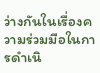ว่างกันในเรื่องความร่วมมือในการดำเนิ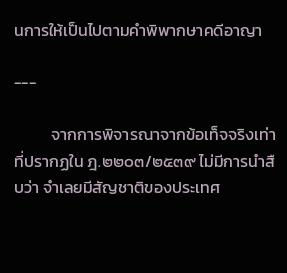นการให้เป็นไปตามคำพิพากษาคดีอาญา

---

          จากการพิจารณาจากข้อเท็จจริงเท่าที่ปรากฏใน ฎ.๒๒๐๓/๒๕๓๙ ไม่มีการนำสืบว่า จำเลยมีสัญชาติของประเทศ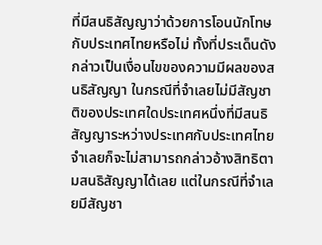ที่มีสนธิสัญญาว่าด้วยการโอนนักโทษกับประเทศไทยหรือไม่ ทั้งที่ประเด็นดังกล่าวเป็นเงื่อนไขของความมีผลของสนธิสัญญา ในกรณีที่จำเลยไม่มีสัญชาติของประเทศใดประเทศหนึ่งที่มีสนธิสัญญาระหว่างประเทศกับประเทศไทย จำเลยก็จะไม่สามารถกล่าวอ้างสิทธิตามสนธิสัญญาได้เลย แต่ในกรณีที่จำเลยมีสัญชา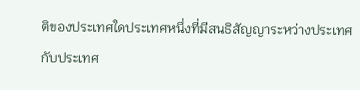ติของประเทศใดประเทศหนึ่งที่มีสนธิสัญญาระหว่างประเทศกับประเทศ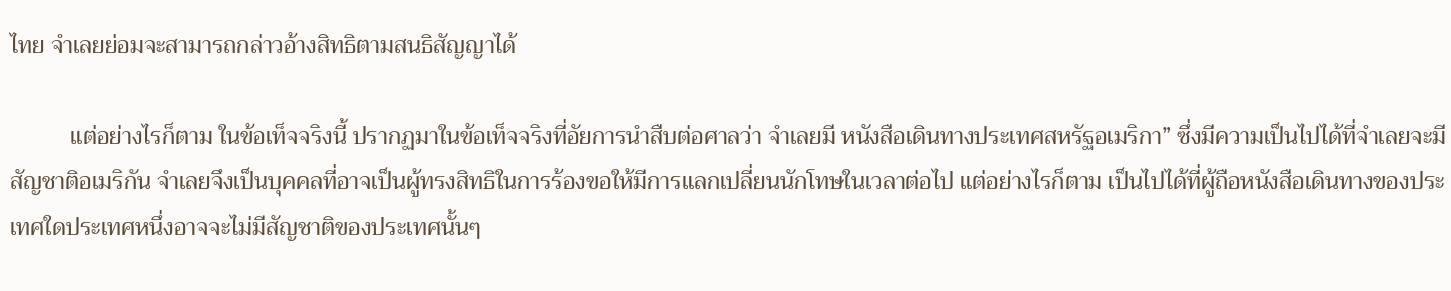ไทย จำเลยย่อมจะสามารถกล่าวอ้างสิทธิตามสนธิสัญญาได้

          แต่อย่างไรก็ตาม ในข้อเท็จจริงนี้ ปรากฏมาในข้อเท็จจริงที่อัยการนำสืบต่อศาลว่า จำเลยมี หนังสือเดินทางประเทศสหรัฐอเมริกา” ซึ่งมีความเป็นไปได้ที่จำเลยจะมีสัญชาติอเมริกัน จำเลยจึงเป็นบุคคลที่อาจเป็นผู้ทรงสิทธิในการร้องขอให้มีการแลกเปลี่ยนนักโทษในเวลาต่อไป แต่อย่างไรก็ตาม เป็นไปได้ที่ผู้ถือหนังสือเดินทางของประเทศใดประเทศหนึ่งอาจจะไม่มีสัญชาติของประเทศนั้นๆ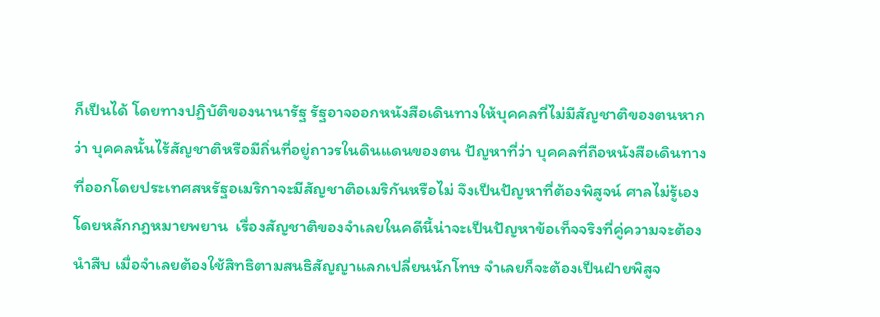ก็เป็นได้ โดยทางปฏิบัติของนานารัฐ รัฐอาจออกหนังสือเดินทางให้บุคคลที่ไม่มีสัญชาติของตนหากว่า บุคคลนั้นไร้สัญชาติหรือมีถิ่นที่อยู่ถาวรในดินแดนของตน ปัญหาที่ว่า บุคคลที่ถือหนังสือเดินทางที่ออกโดยประเทศสหรัฐอเมริกาจะมีสัญชาติอเมริกันหรือไม่ จึงเป็นปัญหาที่ต้องพิสูจน์ ศาลไม่รู้เอง โดยหลักกฎหมายพยาน  เรื่องสัญชาติของจำเลยในคดีนี้น่าจะเป็นปัญหาข้อเท็จจริงที่คู่ความจะต้องนำสืบ เมื่อจำเลยต้องใช้สิทธิตามสนธิสัญญาแลกเปลี่ยนนักโทษ จำเลยก็จะต้องเป็นฝ่ายพิสูจ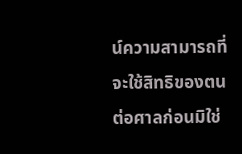น์ความสามารถที่จะใช้สิทธิของตนต่อศาลก่อนมิใช่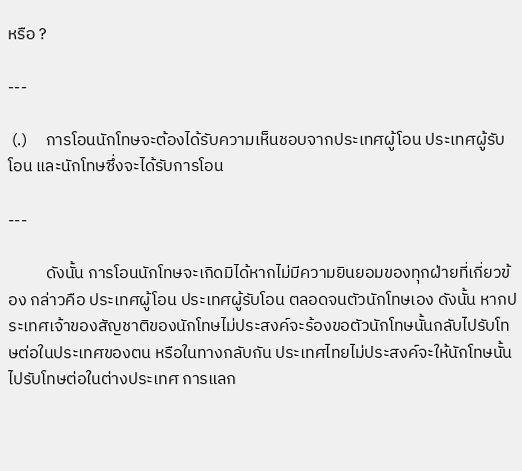หรือ ?

---

 (.)     การโอนนักโทษจะต้องได้รับความเห็นชอบจากประเทศผู้โอน ประเทศผู้รับโอน และนักโทษซึ่งจะได้รับการโอน

---

          ดังนั้น การโอนนักโทษจะเกิดมิได้หากไม่มีความยินยอมของทุกฝ่ายที่เกี่ยวข้อง กล่าวคือ ประเทศผู้โอน ประเทศผู้รับโอน ตลอดจนตัวนักโทษเอง ดังนั้น หากประเทศเจ้าของสัญชาติของนักโทษไม่ประสงค์จะร้องขอตัวนักโทษนั้นกลับไปรับโทษต่อในประเทศของตน หรือในทางกลับกัน ประเทศไทยไม่ประสงค์จะให้นักโทษนั้นไปรับโทษต่อในต่างประเทศ การแลก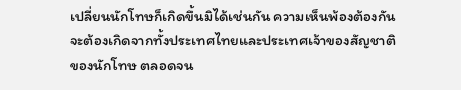เปลี่ยนนักโทษก็เกิดขึ้นมิได้เช่นกัน ความเห็นพ้องต้องกันจะต้องเกิดจากทั้งประเทศไทยและประเทศเจ้าของสัญชาติของนักโทษ ตลอดจน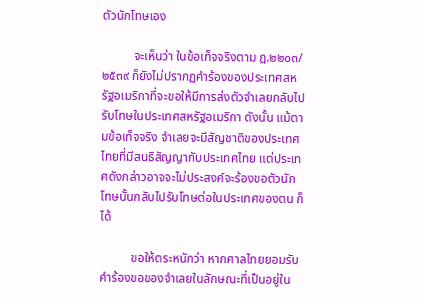ตัวนักโทษเอง

          จะเห็นว่า ในข้อเท็จจริงตาม ฎ.๒๒๐๓/๒๕๓๙ ก็ยังไม่ปรากฏคำร้องของประเทศสหรัฐอเมริกาที่จะขอให้มีการส่งตัวจำเลยกลับไปรับโทษในประเทศสหรัฐอเมริกา ดังนั้น แม้ตามข้อเท็จจริง จำเลยจะมีสัญชาติของประเทศไทยที่มีสนธิสัญญากับประเทศไทย แต่ประเทศดังกล่าวอาจจะไม่ประสงค์จะร้องขอตัวนักโทษนั้นกลับไปรับโทษต่อในประเทศของตน ก็ได้

          ขอให้ตระหนักว่า หากศาลไทยยอมรับคำร้องขอของจำเลยในลักษณะที่เป็นอยู่ใน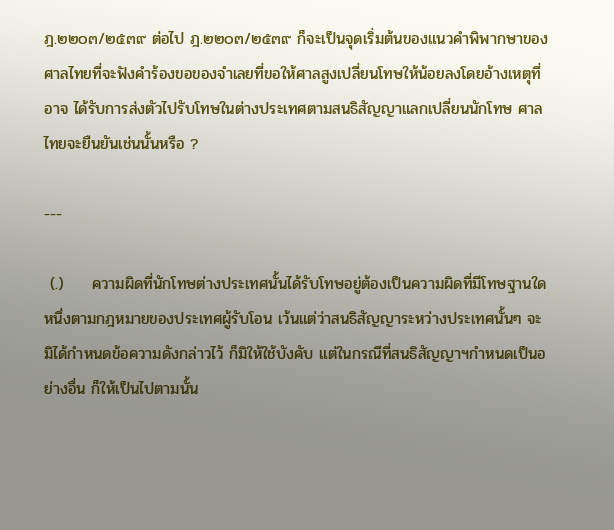ฎ.๒๒๐๓/๒๕๓๙ ต่อไป ฎ.๒๒๐๓/๒๕๓๙ ก็จะเป็นจุดเริ่มต้นของแนวคำพิพากษาของศาลไทยที่จะฟังคำร้องขอของจำเลยที่ขอให้ศาลสูงเปลี่ยนโทษให้น้อยลงโดยอ้างเหตุที่ อาจ ได้รับการส่งตัวไปรับโทษในต่างประเทศตามสนธิสัญญาแลกเปลี่ยนนักโทษ ศาลไทยจะยืนยันเช่นนั้นหรือ ?

---

 (.)     ความผิดที่นักโทษต่างประเทศนั้นได้รับโทษอยู่ต้องเป็นความผิดที่มีโทษฐานใดหนึ่งตามกฎหมายของประเทศผู้รับโอน เว้นแต่ว่าสนธิสัญญาระหว่างประเทศนั้นๆ จะมิได้กำหนดข้อความดังกล่าวไว้ ก็มิให้ใช้บังคับ แต่ในกรณีที่สนธิสัญญาฯกำหนดเป็นอย่างอื่น ก็ให้เป็นไปตามนั้น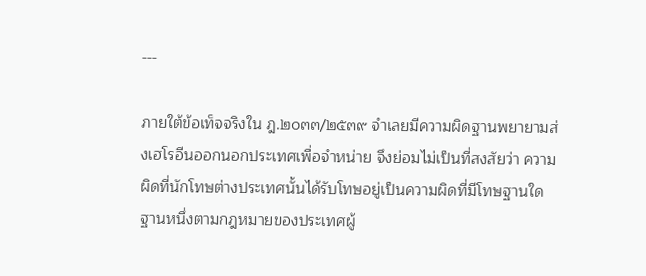---

ภายใต้ข้อเท็จจริงใน ฎ.๒๐๓๓/๒๕๓๙ จำเลยมีความผิดฐานพยายามส่งเฮโรอีนออกนอกประเทศเพื่อจำหน่าย จึงย่อมไม่เป็นที่สงสัยว่า ความผิดที่นักโทษต่างประเทศนั้นได้รับโทษอยู่เป็นความผิดที่มีโทษฐานใดฐานหนึ่งตามกฎหมายของประเทศผู้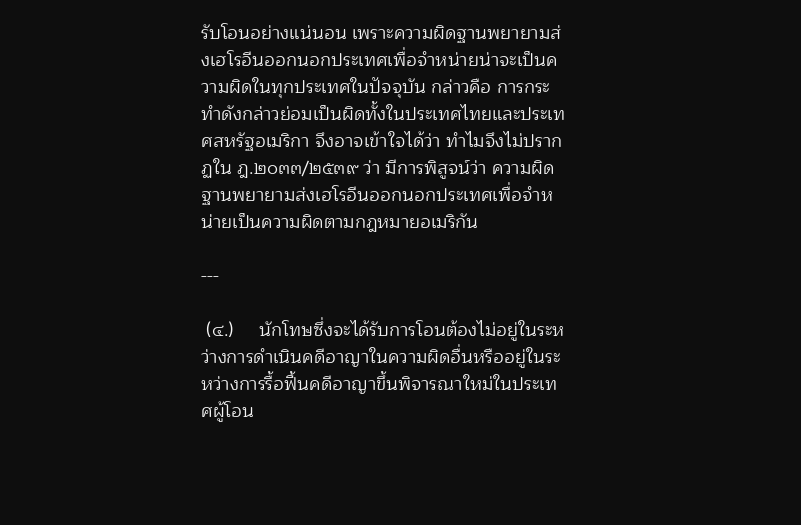รับโอนอย่างแน่นอน เพราะความผิดฐานพยายามส่งเฮโรอีนออกนอกประเทศเพื่อจำหน่ายน่าจะเป็นความผิดในทุกประเทศในปัจจุบัน กล่าวคือ การกระทำดังกล่าวย่อมเป็นผิดทั้งในประเทศไทยและประเทศสหรัฐอเมริกา จึงอาจเข้าใจได้ว่า ทำไมจึงไม่ปรากฏใน ฎ.๒๐๓๓/๒๕๓๙ ว่า มีการพิสูจน์ว่า ความผิดฐานพยายามส่งเฮโรอีนออกนอกประเทศเพื่อจำหน่ายเป็นความผิดตามกฎหมายอเมริกัน

---

 (๔.)     นักโทษซึ่งจะได้รับการโอนต้องไม่อยู่ในระหว่างการดำเนินคดีอาญาในความผิดอื่นหรืออยู่ในระหว่างการรื้อฟื้นคดีอาญาขึ้นพิจารณาใหม่ในประเทศผู้โอน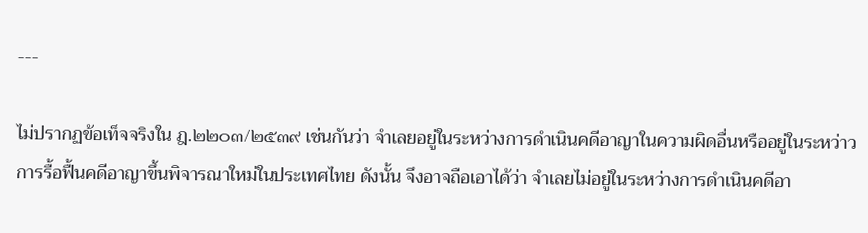---

ไม่ปรากฏข้อเท็จจริงใน ฎ.๒๒๐๓/๒๕๓๙ เช่นกันว่า จำเลยอยู่ในระหว่างการดำเนินคดีอาญาในความผิดอื่นหรืออยู่ในระหว่าวการรื้อฟื้นคดีอาญาขึ้นพิจารณาใหม่ในประเทศไทย ดังนั้น จึงอาจถือเอาได้ว่า จำเลยไม่อยู่ในระหว่างการดำเนินคดีอา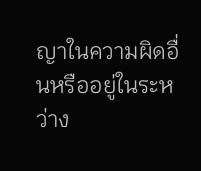ญาในความผิดอื่นหรืออยู่ในระหว่าง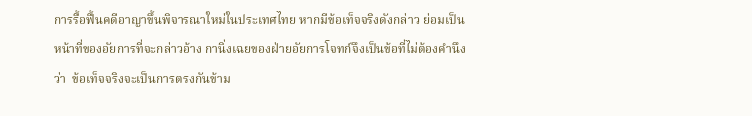การรื้อฟื้นคดีอาญาขึ้นพิจารณาใหม่ในประเทศไทย หากมีข้อเท็จจริงดังกล่าว ย่อมเป็นหน้าที่ของอัยการที่จะกล่าวอ้าง กานิ่งเฉยของฝ่ายอัยการโจทก์จึงเป็นข้อที่ไม่ต้องคำนึงว่า  ข้อเท็จจริงจะเป็นการตรงกันข้าม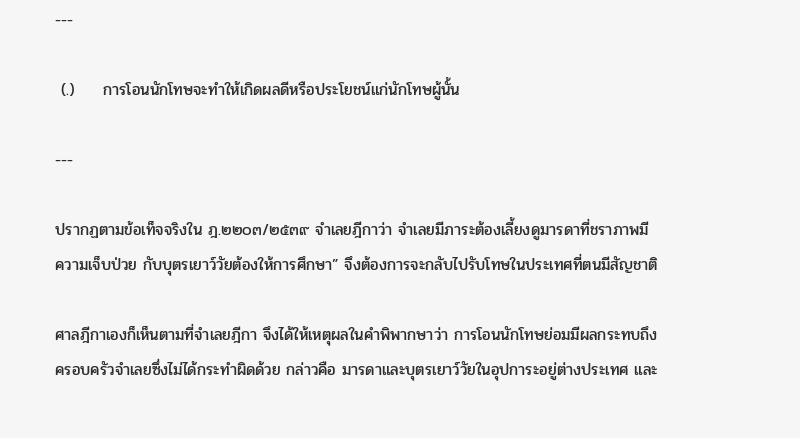---

 (.)     การโอนนักโทษจะทำให้เกิดผลดีหรือประโยชน์แก่นักโทษผู้นั้น

---

ปรากฏตามข้อเท็จจริงใน ฎ.๒๒๐๓/๒๕๓๙ จำเลยฎีกาว่า จำเลยมีภาระต้องเลี้ยงดูมารดาที่ชราภาพมีความเจ็บป่วย กับบุตรเยาว์วัยต้องให้การศึกษา” จึงต้องการจะกลับไปรับโทษในประเทศที่ตนมีสัญชาติ

ศาลฎีกาเองก็เห็นตามที่จำเลยฎีกา จึงได้ให้เหตุผลในคำพิพากษาว่า การโอนนักโทษย่อมมีผลกระทบถึงครอบครัวจำเลยซึ่งไม่ได้กระทำผิดด้วย กล่าวคือ มารดาและบุตรเยาว์วัยในอุปการะอยู่ต่างประเทศ และ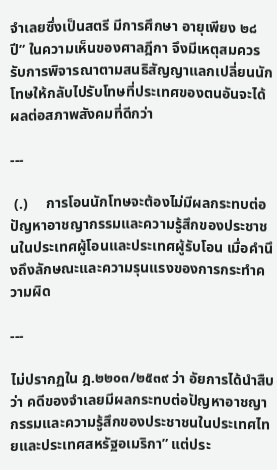จำเลยซึ่งเป็นสตรี มีการศึกษา อายุเพียง ๒๘ ปี” ในความเห็นของศาลฎีกา จึงมีเหตุสมควรรับการพิจารณาตามสนธิสัญญาแลกเปลี่ยนนักโทษให้กลับไปรับโทษที่ประเทศของตนอันจะได้ผลต่อสภาพสังคมที่ดีกว่า

---

 (.)     การโอนนักโทษจะต้องไม่มีผลกระทบต่อปัญหาอาชญากรรมและความรู้สึกของประชาชนในประเทศผู้โอนและประเทศผู้รับโอน เมื่อคำนึงถึงลักษณะและความรุนแรงของการกระทำความผิด

---

ไม่ปรากฏใน ฎ.๒๒๐๓/๒๕๓๙ ว่า อัยการได้นำสืบว่า คดีของจำเลยมีผลกระทบต่อปัญหาอาชญากรรมและความรู้สึกของประชาชนในประเทศไทยและประเทศสหรัฐอเมริกา” แต่ประ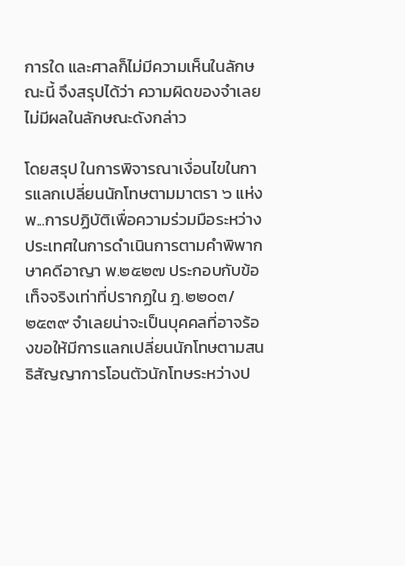การใด และศาลก็ไม่มีความเห็นในลักษณะนี้ จึงสรุปได้ว่า ความผิดของจำเลยไม่มีผลในลักษณะดังกล่าว

โดยสรุป ในการพิจารณาเงื่อนไขในการแลกเปลี่ยนนักโทษตามมาตรา ๖ แห่งพ...การปฏิบัติเพื่อความร่วมมือระหว่างประเทศในการดำเนินการตามคำพิพากษาคดีอาญา พ.๒๕๒๗ ประกอบกับข้อเท็จจริงเท่าที่ปรากฏใน ฎ.๒๒๐๓/๒๕๓๙ จำเลยน่าจะเป็นบุคคลที่อาจร้องขอให้มีการแลกเปลี่ยนนักโทษตามสนธิสัญญาการโอนตัวนักโทษระหว่างป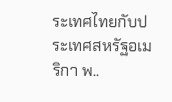ระเทศไทยกับประเทศสหรัฐอเมริกา พ..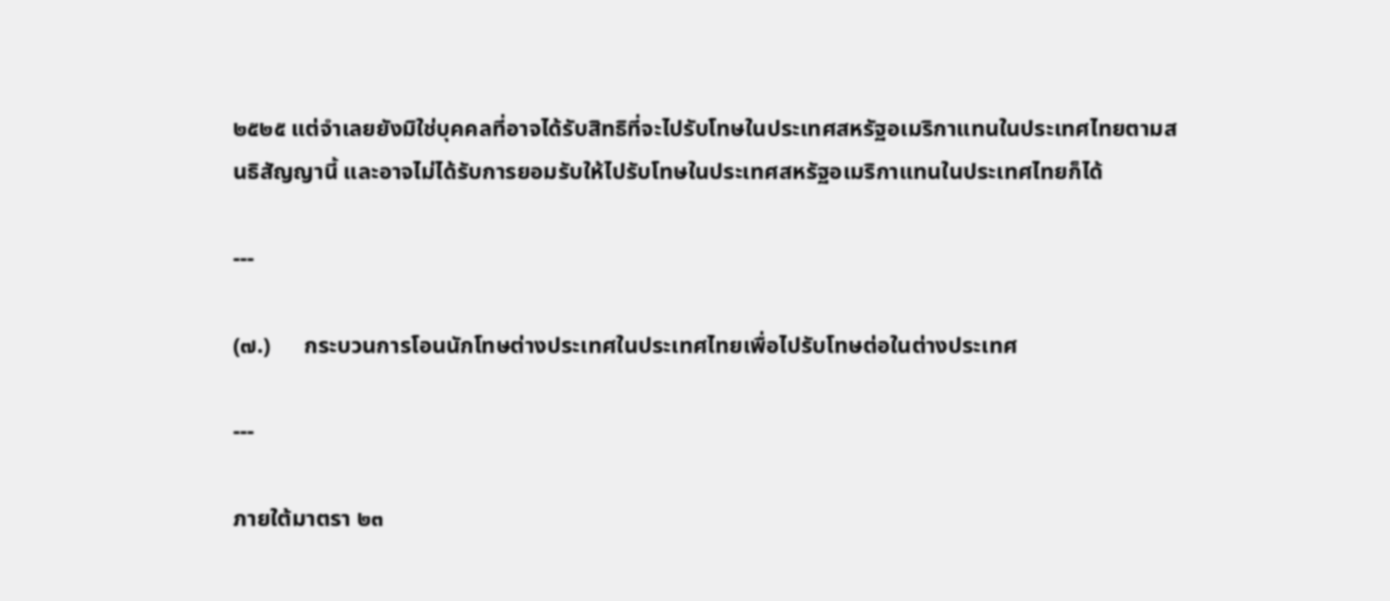๒๕๒๕ แต่จำเลยยังมิใช่บุคคลที่อาจได้รับสิทธิที่จะไปรับโทษในประเทศสหรัฐอเมริกาแทนในประเทศไทยตามสนธิสัญญานี้ และอาจไม่ได้รับการยอมรับให้ไปรับโทษในประเทศสหรัฐอเมริกาแทนในประเทศไทยก็ได้

---

(๗.)      กระบวนการโอนนักโทษต่างประเทศในประเทศไทยเพื่อไปรับโทษต่อในต่างประเทศ

---

ภายใต้มาตรา ๒๓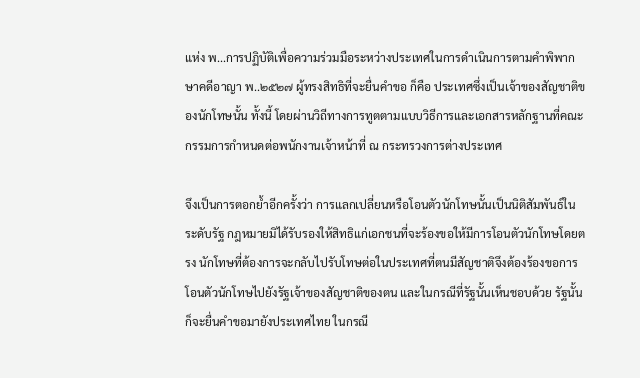แห่ง พ...การปฏิบัติเพื่อความร่วมมือระหว่างประเทศในการดำเนินการตามคำพิพากษาคดีอาญา พ..๒๕๒๗ ผู้ทรงสิทธิที่จะยื่นคำขอ ก็คือ ประเทศซึ่งเป็นเจ้าของสัญชาติของนักโทษนั้น ทั้งนี้ โดยผ่านวิถีทางการทูตตามแบบวิธีการและเอกสารหลักฐานที่คณะกรรมการกำหนดต่อพนักงานเจ้าหน้าที่ ณ กระทรวงการต่างประเทศ

จึงเป็นการตอกย้ำอีกครั้งว่า การแลกเปลี่ยนหรือโอนตัวนักโทษนั้นเป็นนิติสัมพันธ์ในระดับรัฐ กฎหมายมิได้รับรองให้สิทธิแก่เอกชนที่จะร้องขอให้มีการโอนตัวนักโทษโดยตรง นักโทษที่ต้องการจะกลับไปรับโทษต่อในประเทศที่ตนมีสัญชาติจึงต้องร้องขอการโอนตัวนักโทษไปยังรัฐเจ้าของสัญชาติของตน และในกรณีที่รัฐนั้นเห็นชอบด้วย รัฐนั้นก็จะยื่นคำขอมายังประเทศไทย ในกรณี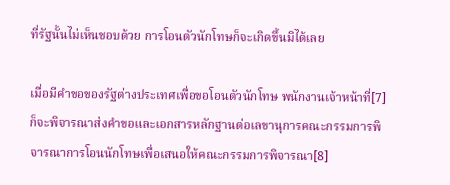ที่รัฐนั้นไม่เห็นชอบด้วย การโอนตัวนักโทษก็จะเกิดขึ้นมิได้เลย

เมื่อมีคำขอของรัฐต่างประเทศเพื่อขอโอนตัวนักโทษ พนักงานเจ้าหน้าที่[7]ก็จะพิจารณาส่งคำขอและเอกสารหลักฐานต่อเลขานุการคณะกรรมการพิจารณาการโอนนักโทษเพื่อเสนอให้คณะกรรมการพิจารณา[8]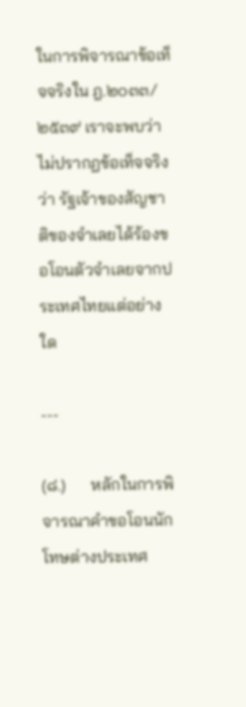ในการพิจารณาข้อเท็จจริงใน ฎ.๒๐๓๓/๒๕๓๙ เราจะพบว่า ไม่ปรากฏข้อเท็จจริงว่า รัฐเจ้าของสัญชาติของจำเลยได้ร้องขอโอนตัวจำเลยจากประเทศไทยแต่อย่างใด

---

(๘.)      หลักในการพิจารณาคำขอโอนนักโทษต่างประเทศ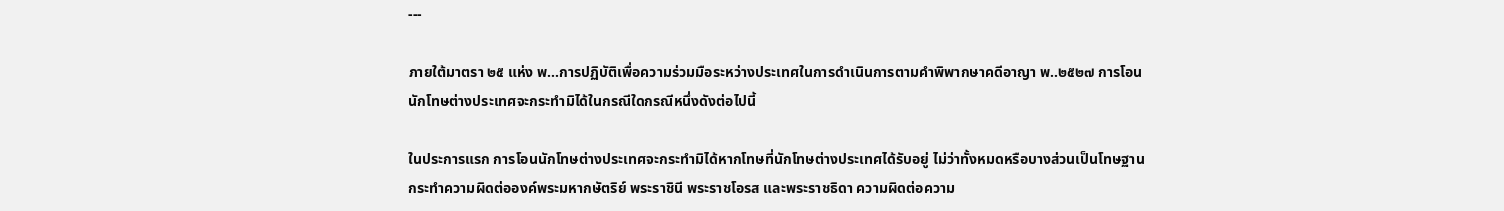---

ภายใต้มาตรา ๒๕ แห่ง พ...การปฏิบัติเพื่อความร่วมมือระหว่างประเทศในการดำเนินการตามคำพิพากษาคดีอาญา พ..๒๕๒๗ การโอนนักโทษต่างประเทศจะกระทำมิได้ในกรณีใดกรณีหนึ่งดังต่อไปนี้

ในประการแรก การโอนนักโทษต่างประเทศจะกระทำมิได้หากโทษที่นักโทษต่างประเทศได้รับอยู่ ไม่ว่าทั้งหมดหรือบางส่วนเป็นโทษฐานกระทำความผิดต่อองค์พระมหากษัตริย์ พระราชินี พระราชโอรส และพระราชธิดา ความผิดต่อความ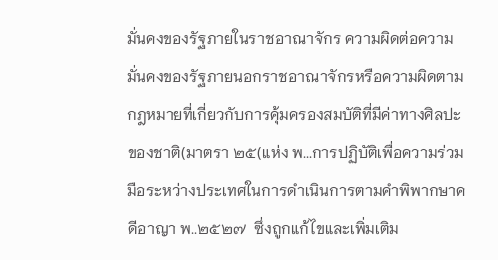มั่นคงของรัฐภายในราชอาณาจักร ความผิดต่อความมั่นคงของรัฐภายนอกราชอาณาจักรหรือความผิดตามกฎหมายที่เกี่ยวกับการคุ้มครองสมบัติที่มีค่าทางศิลปะของชาติ(มาตรา ๒๕(แห่ง พ...การปฏิบัติเพื่อความร่วมมือระหว่างประเทศในการดำเนินการตามคำพิพากษาคดีอาญา พ..๒๕๒๗  ซึ่งถูกแก้ไขและเพิ่มเติม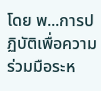โดย พ...การปฏิบัติเพื่อความร่วมมือระห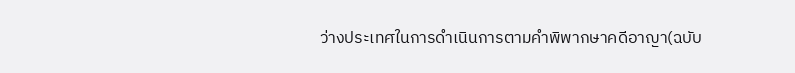ว่างประเทศในการดำเนินการตามคำพิพากษาคดีอาญา(ฉบับ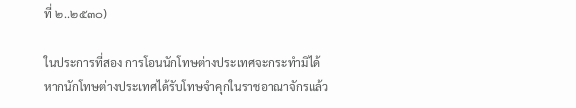ที่ ๒..๒๕๓๐)

ในประการที่สอง การโอนนักโทษต่างประเทศจะกระทำมิได้หากนักโทษต่างประเทศได้รับโทษจำคุกในราชอาณาจักรแล้ว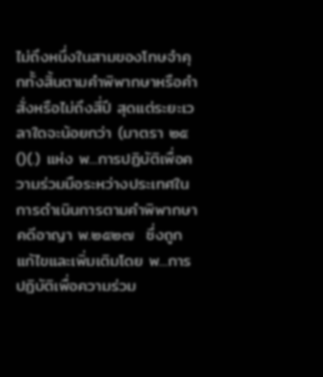ไม่ถึงหนึ่งในสามของโทษจำคุกทั้งสิ้นตามคำพิพากษาหรือคำสั่งหรือไม่ถึงสี่ปี สุดแต่ระยะเวลาใดจะน้อยกว่า (มาตรา ๒๕()(.) แห่ง พ...การปฏิบัติเพื่อความร่วมมือระหว่างประเทศในการดำเนินการตามคำพิพากษาคดีอาญา พ.๒๕๒๗  ซึ่งถูกแก้ไขและเพิ่มเติมโดย พ...การปฏิบัติเพื่อความร่วม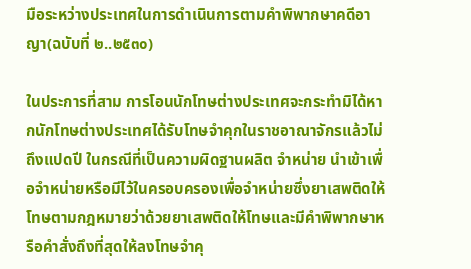มือระหว่างประเทศในการดำเนินการตามคำพิพากษาคดีอาญา(ฉบับที่ ๒..๒๕๓๐)

ในประการที่สาม การโอนนักโทษต่างประเทศจะกระทำมิได้หากนักโทษต่างประเทศได้รับโทษจำคุกในราชอาณาจักรแล้วไม่ถึงแปดปี ในกรณีที่เป็นความผิดฐานผลิต จำหน่าย นำเข้าเพื่อจำหน่ายหรือมีไว้ในครอบครองเพื่อจำหน่ายซึ่งยาเสพติดให้โทษตามกฎหมายว่าด้วยยาเสพติดให้โทษและมีคำพิพากษาหรือคำสั่งถึงที่สุดให้ลงโทษจำคุ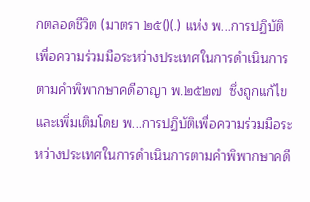กตลอดชีวิต (มาตรา ๒๕()(.) แห่ง พ...การปฏิบัติเพื่อความร่วมมือระหว่างประเทศในการดำเนินการตามคำพิพากษาคดีอาญา พ.๒๕๒๗  ซึ่งถูกแก้ไขและเพิ่มเติมโดย พ...การปฏิบัติเพื่อความร่วมมือระหว่างประเทศในการดำเนินการตามคำพิพากษาคดี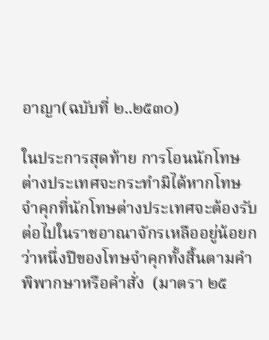อาญา(ฉบับที่ ๒..๒๕๓๐)

ในประการสุดท้าย การโอนนักโทษต่างประเทศจะกระทำมิได้หากโทษจำคุกที่นักโทษต่างประเทศจะต้องรับต่อไปในราชอาณาจักรเหลืออยู่น้อยกว่าหนึ่งปีของโทษจำคุกทั้งสิ้นตามคำพิพากษาหรือคำสั่ง  (มาตรา ๒๕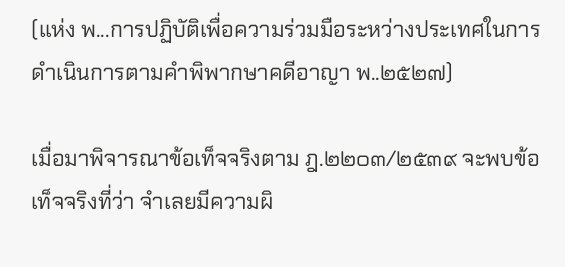(แห่ง พ...การปฏิบัติเพื่อความร่วมมือระหว่างประเทศในการดำเนินการตามคำพิพากษาคดีอาญา พ..๒๕๒๗)

เมื่อมาพิจารณาข้อเท็จจริงตาม ฎ.๒๒๐๓/๒๕๓๙ จะพบข้อเท็จจริงที่ว่า จำเลยมีความผิ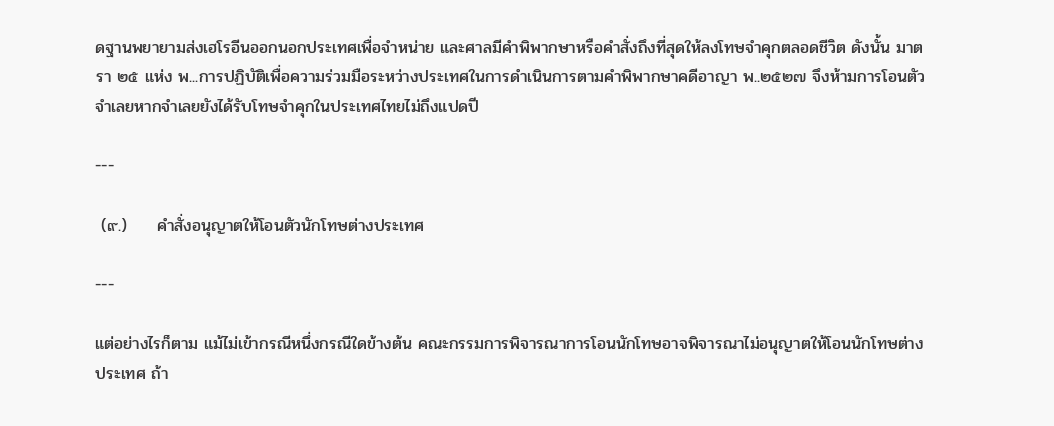ดฐานพยายามส่งเฮโรอีนออกนอกประเทศเพื่อจำหน่าย และศาลมีคำพิพากษาหรือคำสั่งถึงที่สุดให้ลงโทษจำคุกตลอดชีวิต ดังนั้น มาตรา ๒๕ แห่ง พ...การปฏิบัติเพื่อความร่วมมือระหว่างประเทศในการดำเนินการตามคำพิพากษาคดีอาญา พ..๒๕๒๗ จึงห้ามการโอนตัวจำเลยหากจำเลยยังได้รับโทษจำคุกในประเทศไทยไม่ถึงแปดปี

---

 (๙.)     คำสั่งอนุญาตให้โอนตัวนักโทษต่างประเทศ

---

แต่อย่างไรก็ตาม แม้ไม่เข้ากรณีหนึ่งกรณีใดข้างต้น คณะกรรมการพิจารณาการโอนนักโทษอาจพิจารณาไม่อนุญาตให้โอนนักโทษต่างประเทศ ถ้า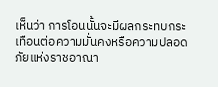เห็นว่า การโอนนั้นจะมีผลกระทบกระเทือนต่อความมั่นคงหรือความปลอดภัยแห่งราชอาณา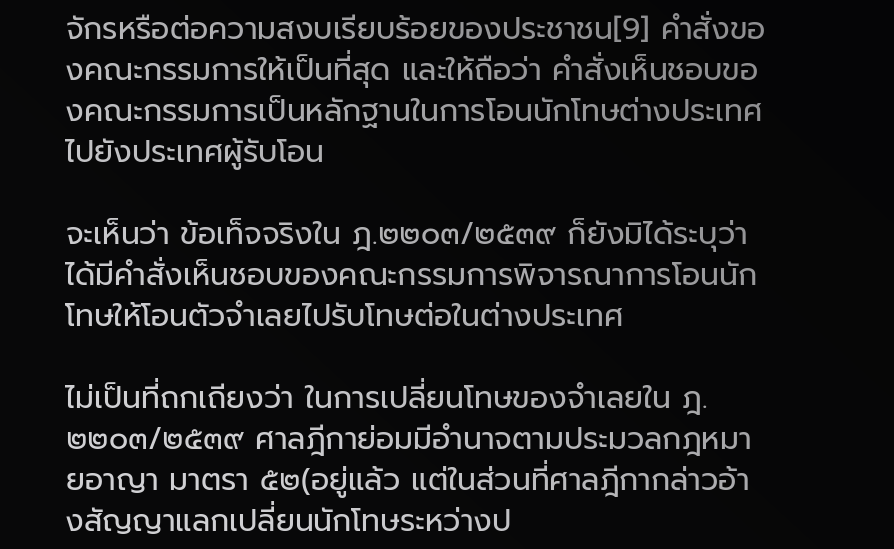จักรหรือต่อความสงบเรียบร้อยของประชาชน[9] คำสั่งของคณะกรรมการให้เป็นที่สุด และให้ถือว่า คำสั่งเห็นชอบของคณะกรรมการเป็นหลักฐานในการโอนนักโทษต่างประเทศไปยังประเทศผู้รับโอน

จะเห็นว่า ข้อเท็จจริงใน ฎ.๒๒๐๓/๒๕๓๙ ก็ยังมิได้ระบุว่า ได้มีคำสั่งเห็นชอบของคณะกรรมการพิจารณาการโอนนักโทษให้โอนตัวจำเลยไปรับโทษต่อในต่างประเทศ

ไม่เป็นที่ถกเถียงว่า ในการเปลี่ยนโทษของจำเลยใน ฎ.๒๒๐๓/๒๕๓๙ ศาลฎีกาย่อมมีอำนาจตามประมวลกฎหมายอาญา มาตรา ๕๒(อยู่แล้ว แต่ในส่วนที่ศาลฎีกากล่าวอ้างสัญญาแลกเปลี่ยนนักโทษระหว่างป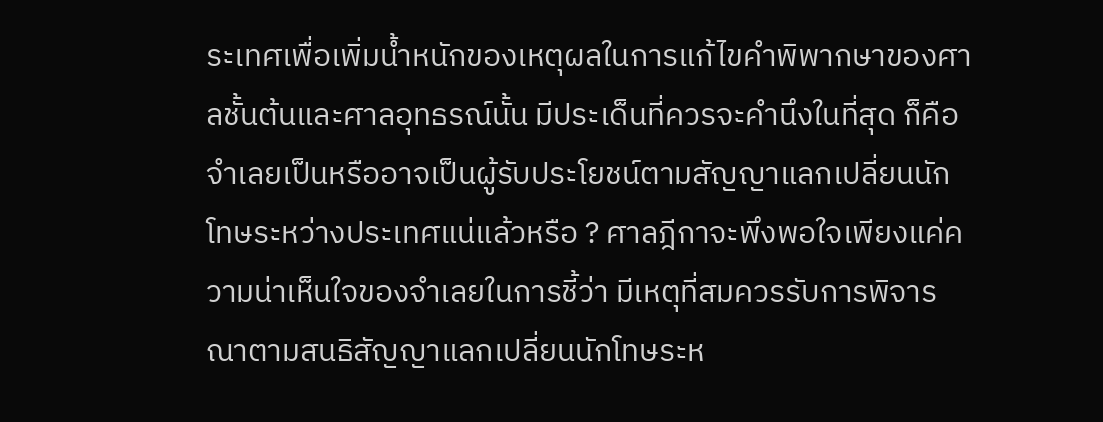ระเทศเพื่อเพิ่มน้ำหนักของเหตุผลในการแก้ไขคำพิพากษาของศาลชั้นต้นและศาลอุทธรณ์นั้น มีประเด็นที่ควรจะคำนึงในที่สุด ก็คือ จำเลยเป็นหรืออาจเป็นผู้รับประโยชน์ตามสัญญาแลกเปลี่ยนนักโทษระหว่างประเทศแน่แล้วหรือ ? ศาลฎีกาจะพึงพอใจเพียงแค่ความน่าเห็นใจของจำเลยในการชี้ว่า มีเหตุที่สมควรรับการพิจารณาตามสนธิสัญญาแลกเปลี่ยนนักโทษระห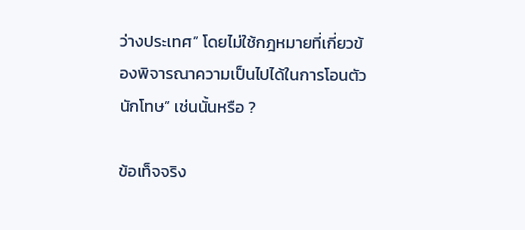ว่างประเทศ” โดยไม่ใช้กฎหมายที่เกี่ยวข้องพิจารณาความเป็นไปได้ในการโอนตัวนักโทษ” เช่นนั้นหรือ ?

ข้อเท็จจริง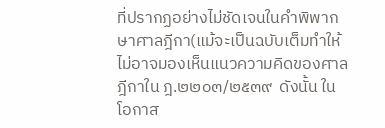ที่ปรากฏอย่างไม่ชัดเจนในคำพิพากษาศาลฎีกา(แม้จะเป็นฉบับเต็มทำให้ไม่อาจมองเห็นแนวความคิดของศาลฎีกาใน ฎ.๒๒๐๓/๒๕๓๙  ดังนั้น ในโอกาส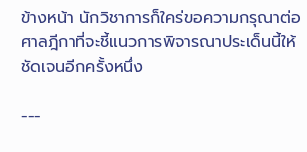ข้างหน้า นักวิชาการก็ใคร่ขอความกรุณาต่อศาลฎีกาที่จะชี้แนวการพิจารณาประเด็นนี้ให้ชัดเจนอีกครั้งหนึ่ง

---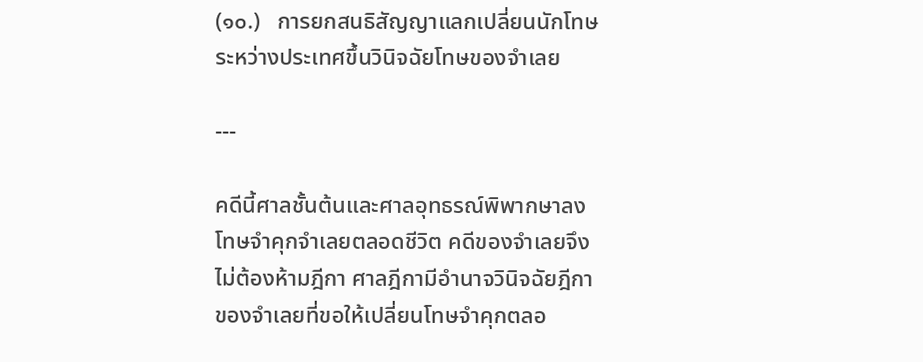(๑๐.)   การยกสนธิสัญญาแลกเปลี่ยนนักโทษระหว่างประเทศขึ้นวินิจฉัยโทษของจำเลย

---

คดีนี้ศาลชั้นต้นและศาลอุทธรณ์พิพากษาลงโทษจำคุกจำเลยตลอดชีวิต คดีของจำเลยจึงไม่ต้องห้ามฎีกา ศาลฎีกามีอำนาจวินิจฉัยฎีกาของจำเลยที่ขอให้เปลี่ยนโทษจำคุกตลอ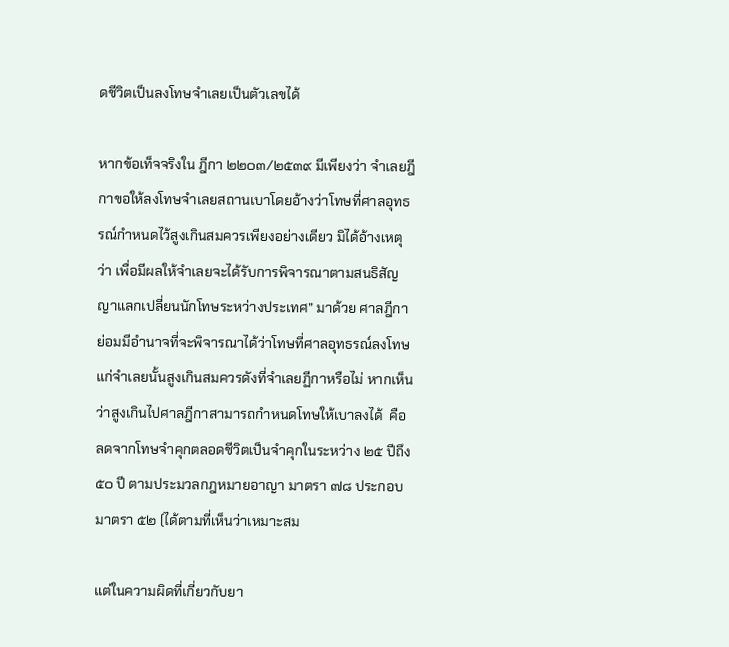ดชีวิตเป็นลงโทษจำเลยเป็นตัวเลขได้

หากข้อเท็จจริงใน ฎีกา ๒๒๐๓/๒๕๓๙ มีเพียงว่า จำเลยฎีกาขอให้ลงโทษจำเลยสถานเบาโดยอ้างว่าโทษที่ศาลอุทธรณ์กำหนดไว้สูงเกินสมควรเพียงอย่างเดียว มิได้อ้างเหตุว่า เพื่อมีผลให้จำเลยจะได้รับการพิจารณาตามสนธิสัญญาแลกเปลี่ยนนักโทษระหว่างประเทศ” มาด้วย ศาลฎีกาย่อมมีอำนาจที่จะพิจารณาได้ว่าโทษที่ศาลอุทธรณ์ลงโทษแก่จำเลยนั้นสูงเกินสมควรดังที่จำเลยฏีกาหรือไม่ หากเห็นว่าสูงเกินไปศาลฎีกาสามารถกำหนดโทษให้เบาลงได้  คือลดจากโทษจำคุกตลอดชีวิตเป็นจำคุกในระหว่าง ๒๕ ปีถึง ๕๐ ปี ตามประมวลกฎหมายอาญา มาตรา ๗๘ ประกอบมาตรา ๕๒ (ได้ตามที่เห็นว่าเหมาะสม

แต่ในความผิดที่เกี่ยวกับยา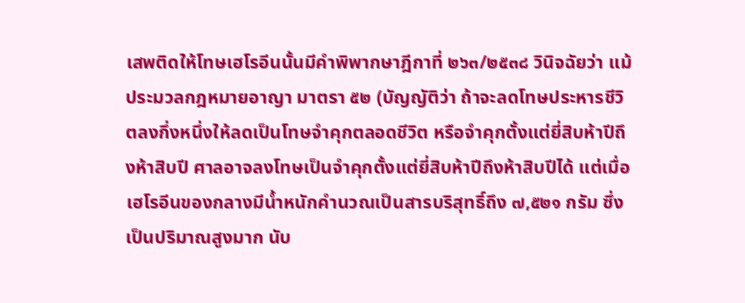เสพติดให้โทษเฮโรอีนนั้นมีคำพิพากษาฎีกาที่ ๒๖๓/๒๕๓๘ วินิจฉัยว่า แม้ประมวลกฎหมายอาญา มาตรา ๕๒ (บัญญัติว่า ถ้าจะลดโทษประหารชีวิตลงกึ่งหนึ่งให้ลดเป็นโทษจำคุกตลอดชีวิต หรือจำคุกตั้งแต่ยี่สิบห้าปีถึงห้าสิบปี ศาลอาจลงโทษเป็นจำคุกตั้งแต่ยี่สิบห้าปีถึงห้าสิบปีได้ แต่เมื่อเฮโรอีนของกลางมีน้ำหนักคำนวณเป็นสารบริสุทธิ์ถึง ๗,๕๒๑ กรัม ซึ่งเป็นปริมาณสูงมาก นับ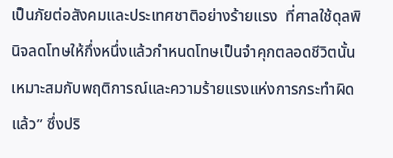เป็นภัยต่อสังคมและประเทศชาติอย่างร้ายแรง  ที่ศาลใช้ดุลพินิจลดโทษให้กึ่งหนึ่งแล้วกำหนดโทษเป็นจำคุกตลอดชีวิตนั้น เหมาะสมกับพฤติการณ์และความร้ายแรงแห่งการกระทำผิดแล้ว” ซึ่งปริ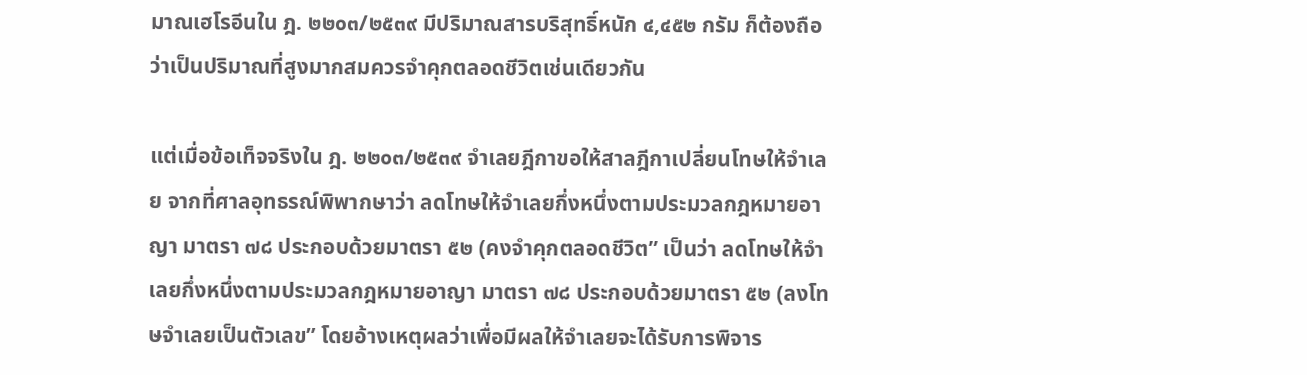มาณเฮโรอีนใน ฎ. ๒๒๐๓/๒๕๓๙ มีปริมาณสารบริสุทธิ์หนัก ๔,๔๕๒ กรัม ก็ต้องถือว่าเป็นปริมาณที่สูงมากสมควรจำคุกตลอดชีวิตเช่นเดียวกัน

แต่เมื่อข้อเท็จจริงใน ฎ. ๒๒๐๓/๒๕๓๙ จำเลยฎีกาขอให้สาลฎีกาเปลี่ยนโทษให้จำเลย จากที่ศาลอุทธรณ์พิพากษาว่า ลดโทษให้จำเลยกึ่งหนึ่งตามประมวลกฎหมายอาญา มาตรา ๗๘ ประกอบด้วยมาตรา ๕๒ (คงจำคุกตลอดชีวิต” เป็นว่า ลดโทษให้จำเลยกึ่งหนึ่งตามประมวลกฎหมายอาญา มาตรา ๗๘ ประกอบด้วยมาตรา ๕๒ (ลงโทษจำเลยเป็นตัวเลข” โดยอ้างเหตุผลว่าเพื่อมีผลให้จำเลยจะได้รับการพิจาร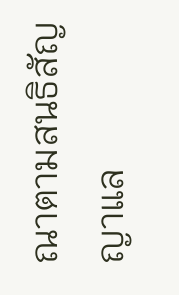ณาตามสนธิสัญญาแล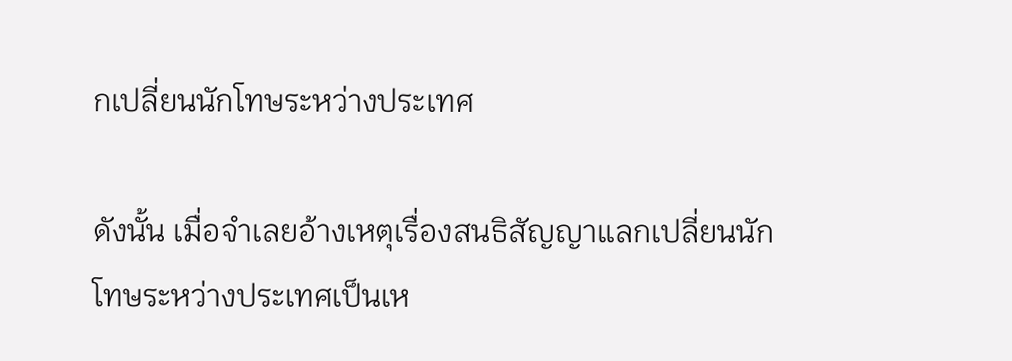กเปลี่ยนนักโทษระหว่างประเทศ

ดังนั้น เมื่อจำเลยอ้างเหตุเรื่องสนธิสัญญาแลกเปลี่ยนนักโทษระหว่างประเทศเป็นเห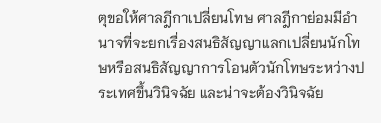ตุขอให้ศาลฎีกาเปลี่ยนโทษ ศาลฎีกาย่อมมีอำนาจที่จะยกเรื่องสนธิสัญญาแลกเปลี่ยนนักโทษหรือสนธิสัญญาการโอนตัวนักโทษระหว่างประเทศขึ้นวินิจฉัย และน่าจะต้องวินิจฉัย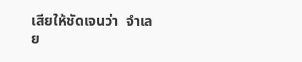เสียให้ชัดเจนว่า  จำเลย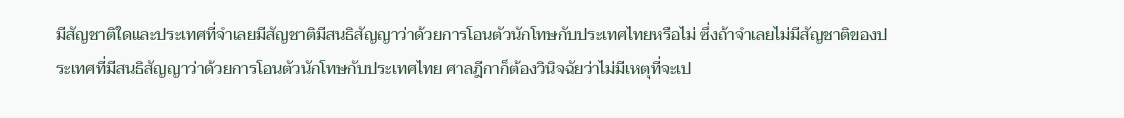มีสัญชาติใดและประเทศที่จำเลยมีสัญชาติมีสนธิสัญญาว่าด้วยการโอนตัวนักโทษกับประเทศไทยหรือไม่ ซึ่งถ้าจำเลยไม่มีสัญชาติของประเทศที่มีสนธิสัญญาว่าด้วยการโอนตัวนักโทษกับประเทศไทย ศาลฎีกาก็ต้องวินิจฉัยว่าไม่มีเหตุที่จะเป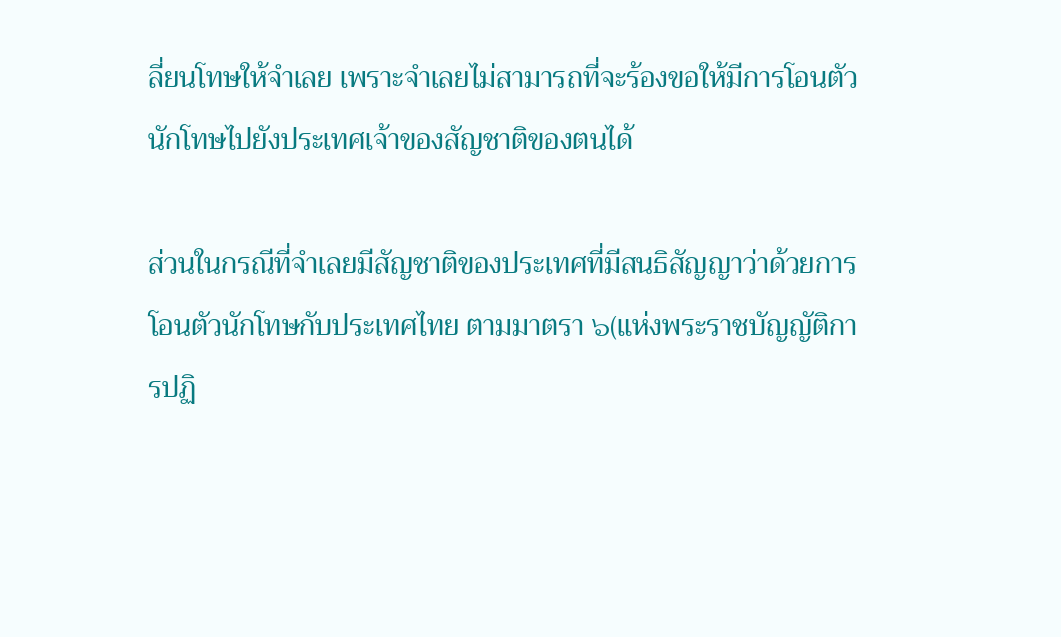ลี่ยนโทษให้จำเลย เพราะจำเลยไม่สามารถที่จะร้องขอให้มีการโอนตัวนักโทษไปยังประเทศเจ้าของสัญชาติของตนได้

ส่วนในกรณีที่จำเลยมีสัญชาติของประเทศที่มีสนธิสัญญาว่าด้วยการโอนตัวนักโทษกับประเทศไทย ตามมาตรา ๖(แห่งพระราชบัญญัติการปฏิ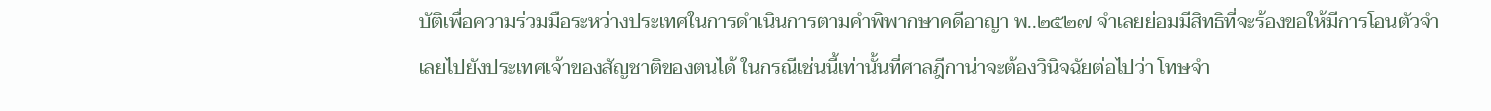บัติเพื่อความร่วมมือระหว่างประเทศในการดำเนินการตามคำพิพากษาคดีอาญา พ..๒๕๒๗ จำเลยย่อมมีสิทธิที่จะร้องขอให้มีการโอนตัวจำเลยไปยังประเทศเจ้าของสัญชาติของตนได้ ในกรณีเช่นนี้เท่านั้นที่ศาลฎีกาน่าจะต้องวินิจฉัยต่อไปว่า โทษจำ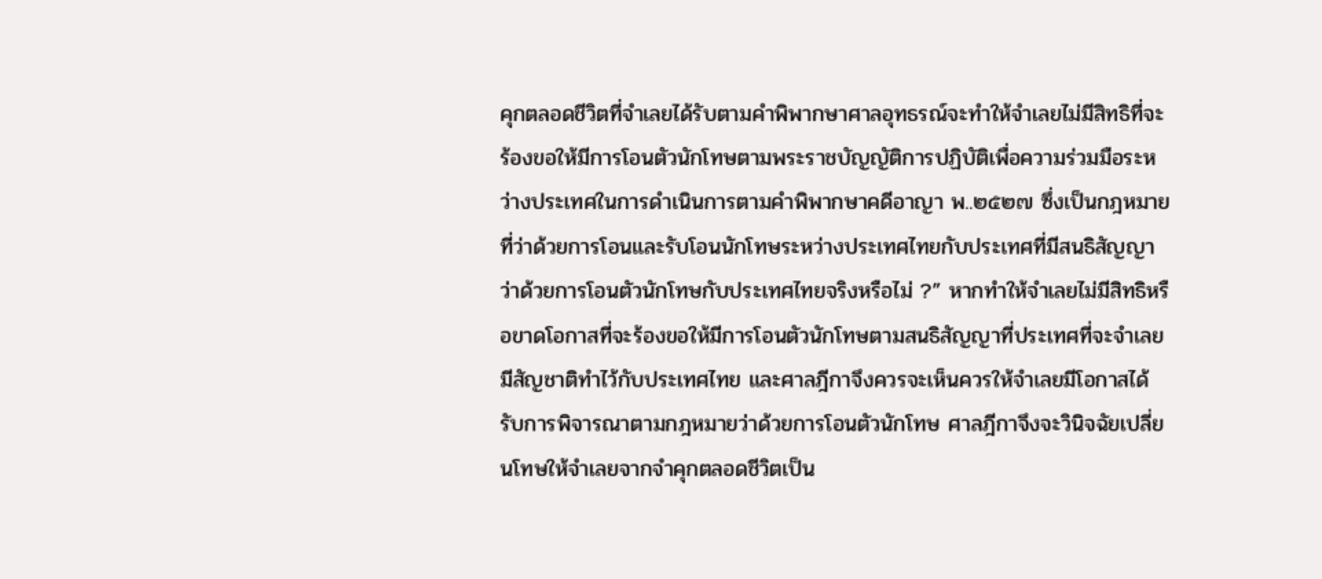คุกตลอดชีวิตที่จำเลยได้รับตามคำพิพากษาศาลอุทธรณ์จะทำให้จำเลยไม่มีสิทธิที่จะร้องขอให้มีการโอนตัวนักโทษตามพระราชบัญญัติการปฏิบัติเพื่อความร่วมมือระหว่างประเทศในการดำเนินการตามคำพิพากษาคดีอาญา พ..๒๕๒๗ ซึ่งเป็นกฎหมายที่ว่าด้วยการโอนและรับโอนนักโทษระหว่างประเทศไทยกับประเทศที่มีสนธิสัญญาว่าด้วยการโอนตัวนักโทษกับประเทศไทยจริงหรือไม่ ?” หากทำให้จำเลยไม่มีสิทธิหรือขาดโอกาสที่จะร้องขอให้มีการโอนตัวนักโทษตามสนธิสัญญาที่ประเทศที่จะจำเลยมีสัญชาติทำไว้กับประเทศไทย และศาลฎีกาจึงควรจะเห็นควรให้จำเลยมีโอกาสได้รับการพิจารณาตามกฎหมายว่าด้วยการโอนตัวนักโทษ ศาลฎีกาจึงจะวินิจฉัยเปลี่ยนโทษให้จำเลยจากจำคุกตลอดชีวิตเป็น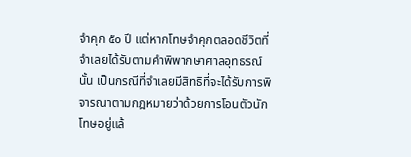จำคุก ๕๐ ปี แต่หากโทษจำคุกตลอดชีวิตที่จำเลยได้รับตามคำพิพากษาศาลอุทธรณ์นั้น เป็นกรณีที่จำเลยมีสิทธิที่จะได้รับการพิจารณาตามกฎหมายว่าด้วยการโอนตัวนักโทษอยู่แล้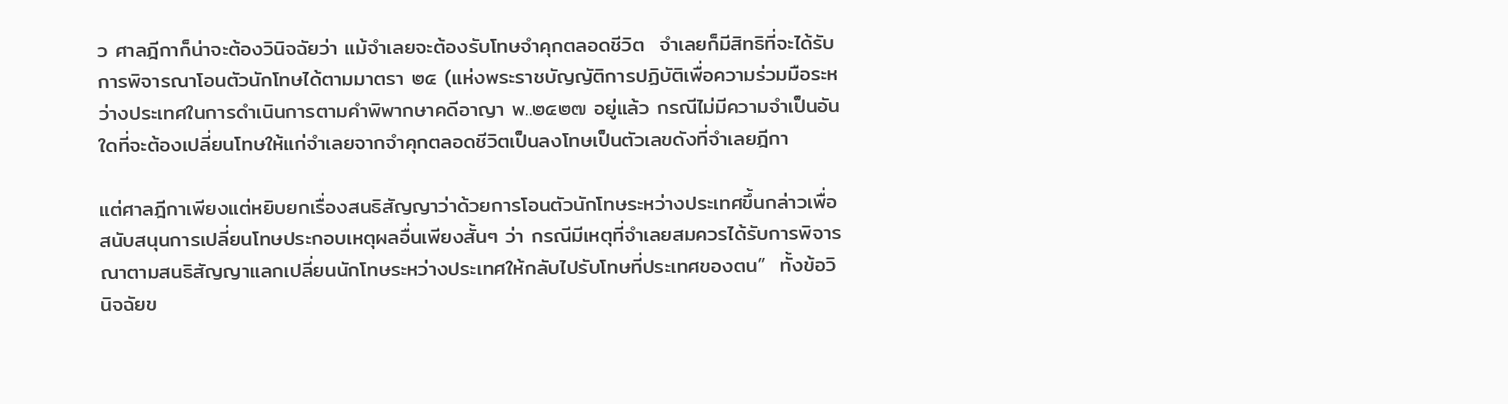ว ศาลฎีกาก็น่าจะต้องวินิจฉัยว่า แม้จำเลยจะต้องรับโทษจำคุกตลอดชีวิต  จำเลยก็มีสิทธิที่จะได้รับการพิจารณาโอนตัวนักโทษได้ตามมาตรา ๒๕ (แห่งพระราชบัญญัติการปฏิบัติเพื่อความร่วมมือระหว่างประเทศในการดำเนินการตามคำพิพากษาคดีอาญา พ..๒๕๒๗ อยู่แล้ว กรณีไม่มีความจำเป็นอันใดที่จะต้องเปลี่ยนโทษให้แก่จำเลยจากจำคุกตลอดชีวิตเป็นลงโทษเป็นตัวเลขดังที่จำเลยฎีกา

แต่ศาลฎีกาเพียงแต่หยิบยกเรื่องสนธิสัญญาว่าด้วยการโอนตัวนักโทษระหว่างประเทศขึ้นกล่าวเพื่อสนับสนุนการเปลี่ยนโทษประกอบเหตุผลอื่นเพียงสั้นๆ ว่า กรณีมีเหตุที่จำเลยสมควรได้รับการพิจารณาตามสนธิสัญญาแลกเปลี่ยนนักโทษระหว่างประเทศให้กลับไปรับโทษที่ประเทศของตน”  ทั้งข้อวินิจฉัยข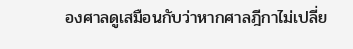องศาลดูเสมือนกับว่าหากศาลฎีกาไม่เปลี่ย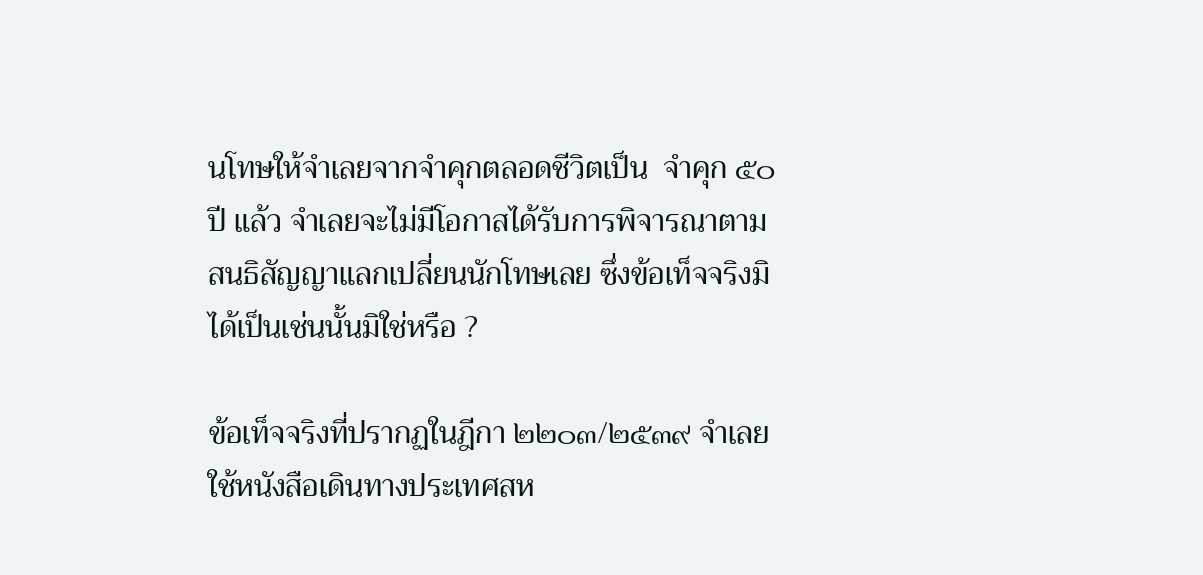นโทษให้จำเลยจากจำคุกตลอดชีวิตเป็น  จำคุก ๕๐ ปี แล้ว จำเลยจะไม่มีโอกาสได้รับการพิจารณาตามสนธิสัญญาแลกเปลี่ยนนักโทษเลย ซึ่งข้อเท็จจริงมิได้เป็นเช่นนั้นมิใช่หรือ ?

ข้อเท็จจริงที่ปรากฏในฎีกา ๒๒๐๓/๒๕๓๙ จำเลยใช้หนังสือเดินทางประเทศสห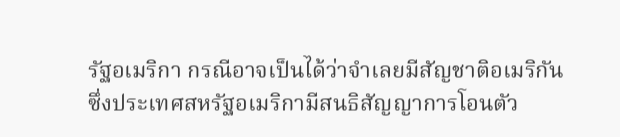รัฐอเมริกา กรณีอาจเป็นได้ว่าจำเลยมีสัญชาติอเมริกัน ซึ่งประเทศสหรัฐอเมริกามีสนธิสัญญาการโอนตัว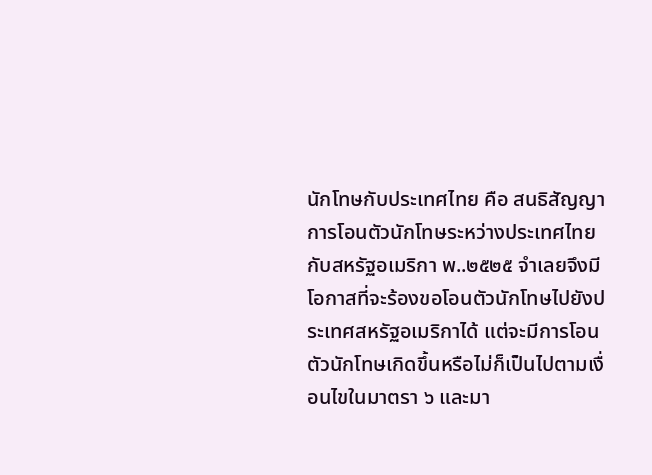นักโทษกับประเทศไทย คือ สนธิสัญญาการโอนตัวนักโทษระหว่างประเทศไทยกับสหรัฐอเมริกา พ..๒๕๒๕ จำเลยจึงมีโอกาสที่จะร้องขอโอนตัวนักโทษไปยังประเทศสหรัฐอเมริกาได้ แต่จะมีการโอนตัวนักโทษเกิดขึ้นหรือไม่ก็เป็นไปตามเงื่อนไขในมาตรา ๖ และมา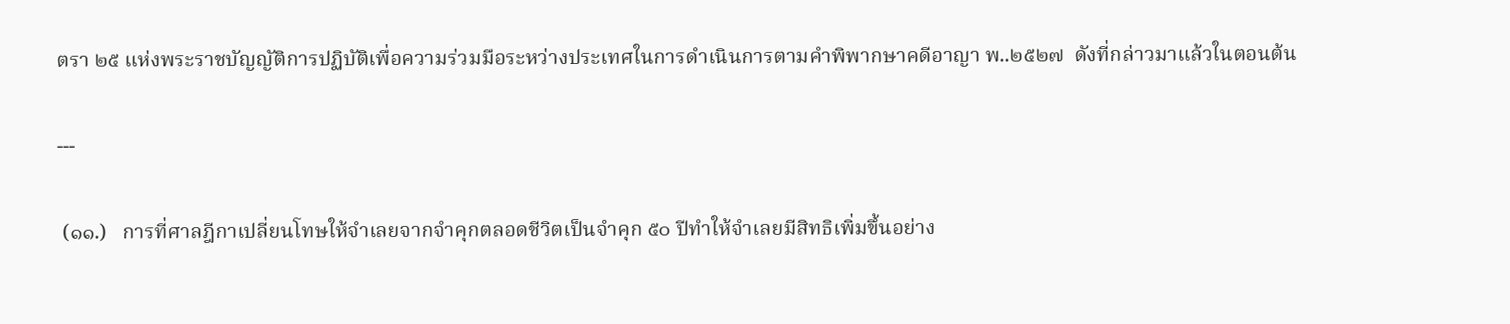ตรา ๒๕ แห่งพระราชบัญญัติการปฏิบัติเพื่อความร่วมมือระหว่างประเทศในการดำเนินการตามคำพิพากษาคดีอาญา พ..๒๕๒๗  ดังที่กล่าวมาแล้วในตอนต้น

---

 (๑๑.)   การที่ศาลฎีกาเปลี่ยนโทษให้จำเลยจากจำคุกตลอดชีวิตเป็นจำคุก ๕๐ ปีทำให้จำเลยมีสิทธิเพิ่มขึ้นอย่าง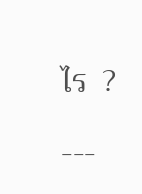ไร  ?

---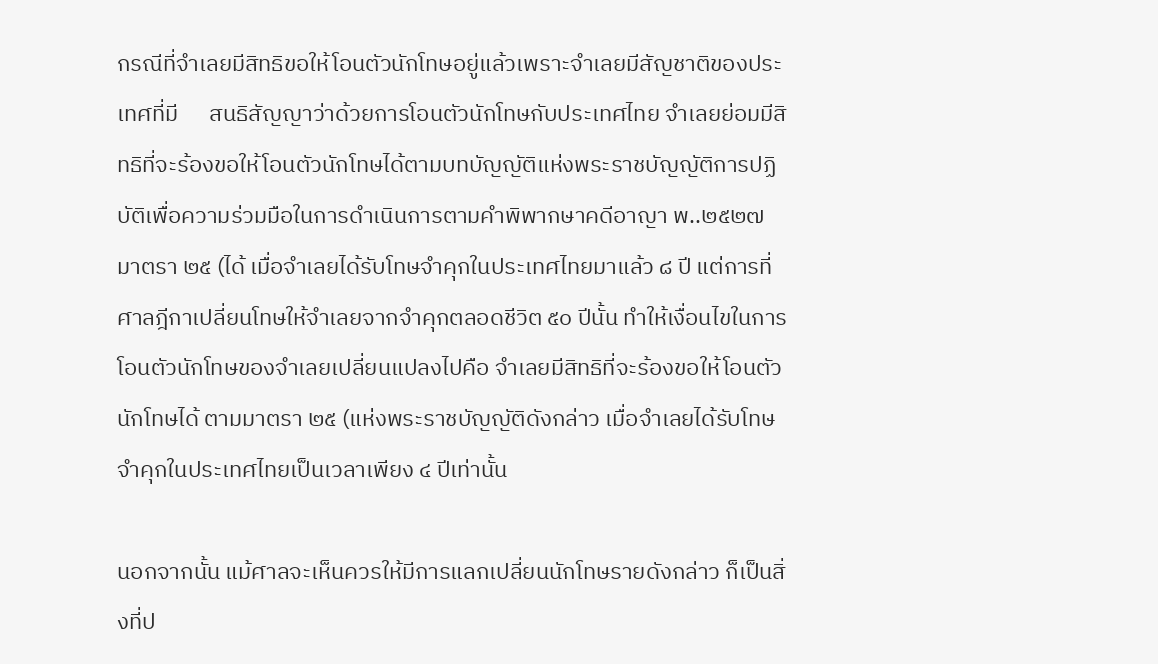กรณีที่จำเลยมีสิทธิขอให้โอนตัวนักโทษอยู่แล้วเพราะจำเลยมีสัญชาติของประเทศที่มี      สนธิสัญญาว่าด้วยการโอนตัวนักโทษกับประเทศไทย จำเลยย่อมมีสิทธิที่จะร้องขอให้โอนตัวนักโทษได้ตามบทบัญญัติแห่งพระราชบัญญัติการปฏิบัติเพื่อความร่วมมือในการดำเนินการตามคำพิพากษาคดีอาญา พ..๒๕๒๗ มาตรา ๒๕ (ได้ เมื่อจำเลยได้รับโทษจำคุกในประเทศไทยมาแล้ว ๘ ปี แต่การที่ศาลฎีกาเปลี่ยนโทษให้จำเลยจากจำคุกตลอดชีวิต ๕๐ ปีนั้น ทำให้เงื่อนไขในการโอนตัวนักโทษของจำเลยเปลี่ยนแปลงไปคือ จำเลยมีสิทธิที่จะร้องขอให้โอนตัวนักโทษได้ ตามมาตรา ๒๕ (แห่งพระราชบัญญัติดังกล่าว เมื่อจำเลยได้รับโทษจำคุกในประเทศไทยเป็นเวลาเพียง ๔ ปีเท่านั้น

นอกจากนั้น แม้ศาลจะเห็นควรให้มีการแลกเปลี่ยนนักโทษรายดังกล่าว ก็เป็นสิ่งที่ป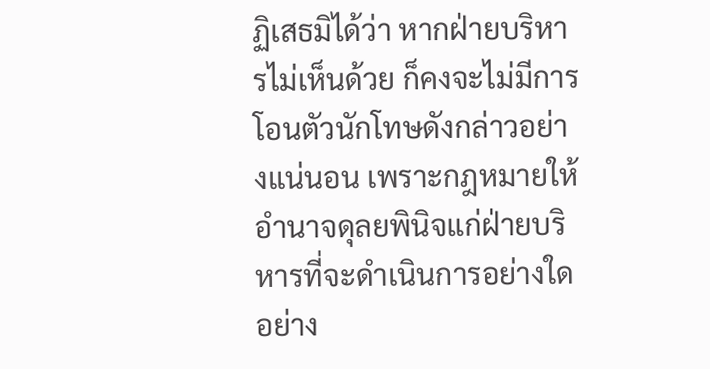ฏิเสธมิได้ว่า หากฝ่ายบริหารไม่เห็นด้วย ก็คงจะไม่มีการโอนตัวนักโทษดังกล่าวอย่างแน่นอน เพราะกฎหมายให้อำนาจดุลยพินิจแก่ฝ่ายบริหารที่จะดำเนินการอย่างใดอย่าง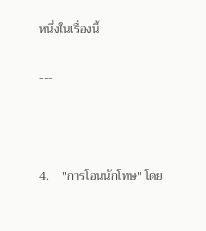หนึ่งในเรื่องนี้

---



4.    "การโอนนักโทษ" โดย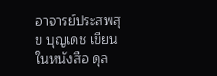อาจารย์ประสพสุข บุญเดช เขียนในหนังสือ ดุล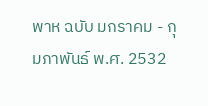พาห ฉบับ มกราคม - กุมภาพันธ์ พ.ศ. 2532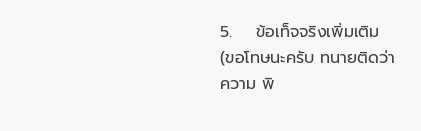5.    ข้อเท็จจริงเพิ่มเติม (ขอโทษนะครับ ทนายติดว่าความ พิ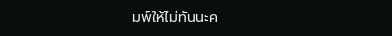มพ์ให้ไม่ทันนะค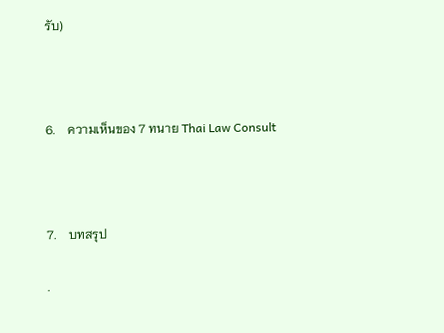รับ)



6.    ความเห็นของ 7 ทนาย Thai Law Consult



7.    บทสรุป

.